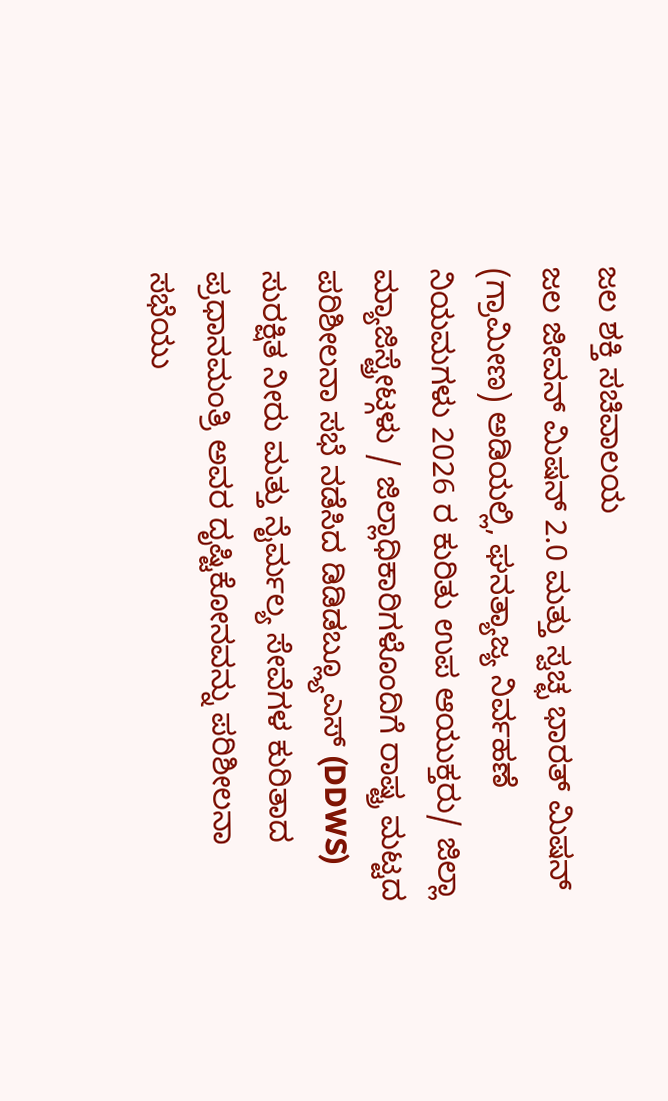ಜಲ ಶಕ್ತಿ ಸಚಿವಾಲಯ
ಜಲ ಜೀವನ್ ಮಿಷನ್ 2.0 ಮತ್ತು ಸ್ವಚ್ಛ ಭಾರತ್ ಮಿಷನ್ (ಗ್ರಾಮೀಣ) ಅಡಿಯಲ್ಲಿ, ಘನತ್ಯಾಜ್ಯ ನಿರ್ವಹಣೆ ನಿಯಮಗಳು 2026 ರ ಕುರಿತು ಉಪ ಆಯುಕ್ತರು/ ಜಿಲ್ಲಾ ಮ್ಯಾಜಿಸ್ಟ್ರೇಟ್ಗಳು / ಜಿಲ್ಲಾಧಿಕಾರಿಗಳೊಂದಿಗೆ ರಾಷ್ಟ್ರ ಮಟ್ಟದ ಪರಿಶೀಲನಾ ಸಭೆ ನಡೆಸಿದ ಡಿಡಿಡಬ್ಲ್ಯೂಎಸ್ (DDWS)
ಸುರಕ್ಷಿತ ನೀರು ಮತ್ತು ನೈರ್ಮಲ್ಯ ಸೇವೆಗಳ ಕುರಿತಾದ ಪ್ರಧಾನಮಂತ್ರಿ ಅವರ ದೃಷ್ಟಿಕೋನವನ್ನು ಪರಿಶೀಲನಾ ಸಭೆಯು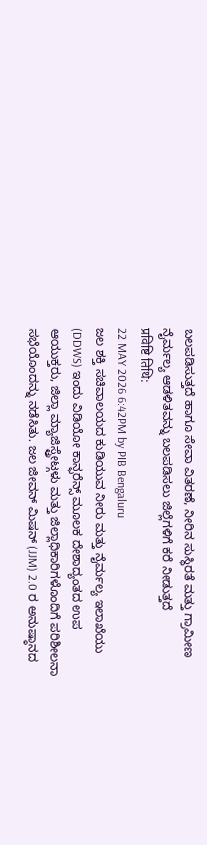ಬಲಪಡಿಸುತ್ತದೆ ಹಾಗೂ ಸೇವಾ ವಿತರಣೆ, ನೀರಿನ ಸುಸ್ಥಿರತೆ ಮತ್ತು ಗ್ರಾಮೀಣ ನೈರ್ಮಲ್ಯ ಆಡಳಿತವನ್ನು ಬಲಪಡಿಸಲು ಜಿಲ್ಲೆಗಳಿಗೆ ಕರೆ ನೀಡುತ್ತದೆ
प्रविष्टि तिथि:
22 MAY 2026 6:42PM by PIB Bengaluru
ಜಲ ಶಕ್ತಿ ಸಚಿವಾಲಯದ ಕುಡಿಯುವ ನೀರು ಮತ್ತು ನೈರ್ಮಲ್ಯ ಇಲಾಖೆಯು (DDWS) ಇಂದು ವಿಡಿಯೋ ಕಾನ್ಫರೆನ್ಸ್ ಮೂಲಕ ದೇಶಾದ್ಯಂತದ ಉಪ ಆಯುಕ್ತರು, ಜಿಲ್ಲಾ ಮ್ಯಾಜಿಸ್ಟ್ರೇಟ್ಗಳು ಮತ್ತು ಜಿಲ್ಲಾಧಿಕಾರಿಗಳೊಂದಿಗೆ ಪರಿಶೀಲನಾ ಸಭೆಯೊಂದನ್ನು ನಡೆಸಿತು. ಜಲ ಜೀವನ್ ಮಿಷನ್ (JJM) 2.0 ರ ಅನುಷ್ಠಾನದ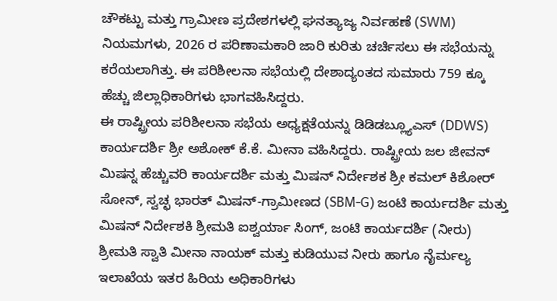ಚೌಕಟ್ಟು ಮತ್ತು ಗ್ರಾಮೀಣ ಪ್ರದೇಶಗಳಲ್ಲಿ ಘನತ್ಯಾಜ್ಯ ನಿರ್ವಹಣೆ (SWM) ನಿಯಮಗಳು, 2026 ರ ಪರಿಣಾಮಕಾರಿ ಜಾರಿ ಕುರಿತು ಚರ್ಚಿಸಲು ಈ ಸಭೆಯನ್ನು ಕರೆಯಲಾಗಿತ್ತು. ಈ ಪರಿಶೀಲನಾ ಸಭೆಯಲ್ಲಿ ದೇಶಾದ್ಯಂತದ ಸುಮಾರು 759 ಕ್ಕೂ ಹೆಚ್ಚು ಜಿಲ್ಲಾಧಿಕಾರಿಗಳು ಭಾಗವಹಿಸಿದ್ದರು.
ಈ ರಾಷ್ಟ್ರೀಯ ಪರಿಶೀಲನಾ ಸಭೆಯ ಅಧ್ಯಕ್ಷತೆಯನ್ನು ಡಿಡಿಡಬ್ಲ್ಯೂಎಸ್ (DDWS) ಕಾರ್ಯದರ್ಶಿ ಶ್ರೀ ಅಶೋಕ್ ಕೆ.ಕೆ. ಮೀನಾ ವಹಿಸಿದ್ದರು. ರಾಷ್ಟ್ರೀಯ ಜಲ ಜೀವನ್ ಮಿಷನ್ನ ಹೆಚ್ಚುವರಿ ಕಾರ್ಯದರ್ಶಿ ಮತ್ತು ಮಿಷನ್ ನಿರ್ದೇಶಕ ಶ್ರೀ ಕಮಲ್ ಕಿಶೋರ್ ಸೋನ್, ಸ್ವಚ್ಛ ಭಾರತ್ ಮಿಷನ್-ಗ್ರಾಮೀಣದ (SBM-G) ಜಂಟಿ ಕಾರ್ಯದರ್ಶಿ ಮತ್ತು ಮಿಷನ್ ನಿರ್ದೇಶಕಿ ಶ್ರೀಮತಿ ಐಶ್ವರ್ಯಾ ಸಿಂಗ್, ಜಂಟಿ ಕಾರ್ಯದರ್ಶಿ (ನೀರು) ಶ್ರೀಮತಿ ಸ್ವಾತಿ ಮೀನಾ ನಾಯಕ್ ಮತ್ತು ಕುಡಿಯುವ ನೀರು ಹಾಗೂ ನೈರ್ಮಲ್ಯ ಇಲಾಖೆಯ ಇತರ ಹಿರಿಯ ಅಧಿಕಾರಿಗಳು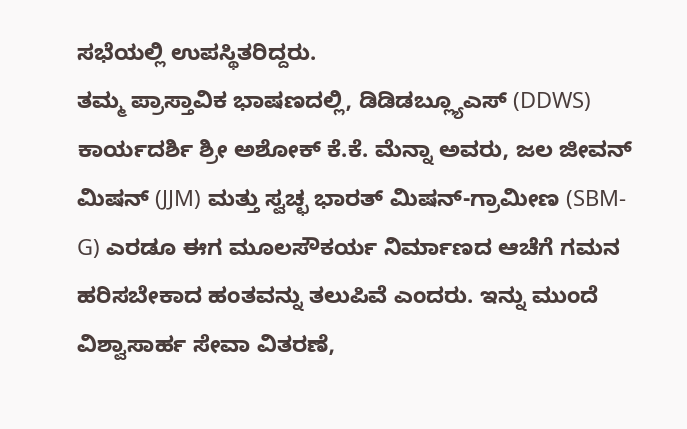ಸಭೆಯಲ್ಲಿ ಉಪಸ್ಥಿತರಿದ್ದರು.
ತಮ್ಮ ಪ್ರಾಸ್ತಾವಿಕ ಭಾಷಣದಲ್ಲಿ, ಡಿಡಿಡಬ್ಲ್ಯೂಎಸ್ (DDWS) ಕಾರ್ಯದರ್ಶಿ ಶ್ರೀ ಅಶೋಕ್ ಕೆ.ಕೆ. ಮೆನ್ನಾ ಅವರು, ಜಲ ಜೀವನ್ ಮಿಷನ್ (JJM) ಮತ್ತು ಸ್ವಚ್ಛ ಭಾರತ್ ಮಿಷನ್-ಗ್ರಾಮೀಣ (SBM-G) ಎರಡೂ ಈಗ ಮೂಲಸೌಕರ್ಯ ನಿರ್ಮಾಣದ ಆಚೆಗೆ ಗಮನ ಹರಿಸಬೇಕಾದ ಹಂತವನ್ನು ತಲುಪಿವೆ ಎಂದರು. ಇನ್ನು ಮುಂದೆ ವಿಶ್ವಾಸಾರ್ಹ ಸೇವಾ ವಿತರಣೆ,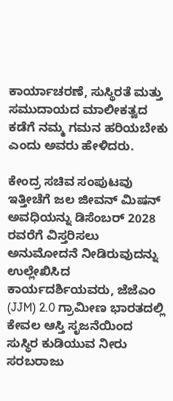ಕಾರ್ಯಾಚರಣೆ, ಸುಸ್ಥಿರತೆ ಮತ್ತು ಸಮುದಾಯದ ಮಾಲೀಕತ್ವದ ಕಡೆಗೆ ನಮ್ಮ ಗಮನ ಹರಿಯಬೇಕು ಎಂದು ಅವರು ಹೇಳಿದರು.

ಕೇಂದ್ರ ಸಚಿವ ಸಂಪುಟವು ಇತ್ತೀಚೆಗೆ ಜಲ ಜೀವನ್ ಮಿಷನ್ ಅವಧಿಯನ್ನು ಡಿಸೆಂಬರ್ 2028 ರವರೆಗೆ ವಿಸ್ತರಿಸಲು ಅನುಮೋದನೆ ನೀಡಿರುವುದನ್ನು ಉಲ್ಲೇಖಿಸಿದ ಕಾರ್ಯದರ್ಶಿಯವರು, ಜೆಜೆಎಂ (JJM) 2.0 ಗ್ರಾಮೀಣ ಭಾರತದಲ್ಲಿ ಕೇವಲ ಆಸ್ತಿ ಸೃಜನೆಯಿಂದ ಸುಸ್ಥಿರ ಕುಡಿಯುವ ನೀರು ಸರಬರಾಜು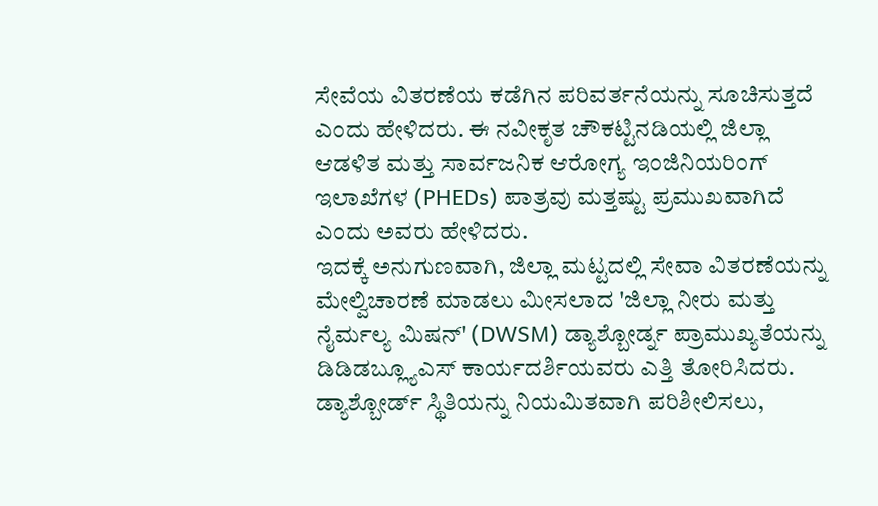ಸೇವೆಯ ವಿತರಣೆಯ ಕಡೆಗಿನ ಪರಿವರ್ತನೆಯನ್ನು ಸೂಚಿಸುತ್ತದೆ ಎಂದು ಹೇಳಿದರು. ಈ ನವೀಕೃತ ಚೌಕಟ್ಟಿನಡಿಯಲ್ಲಿ ಜಿಲ್ಲಾ ಆಡಳಿತ ಮತ್ತು ಸಾರ್ವಜನಿಕ ಆರೋಗ್ಯ ಇಂಜಿನಿಯರಿಂಗ್ ಇಲಾಖೆಗಳ (PHEDs) ಪಾತ್ರವು ಮತ್ತಷ್ಟು ಪ್ರಮುಖವಾಗಿದೆ ಎಂದು ಅವರು ಹೇಳಿದರು.
ಇದಕ್ಕೆ ಅನುಗುಣವಾಗಿ, ಜಿಲ್ಲಾ ಮಟ್ಟದಲ್ಲಿ ಸೇವಾ ವಿತರಣೆಯನ್ನು ಮೇಲ್ವಿಚಾರಣೆ ಮಾಡಲು ಮೀಸಲಾದ 'ಜಿಲ್ಲಾ ನೀರು ಮತ್ತು ನೈರ್ಮಲ್ಯ ಮಿಷನ್' (DWSM) ಡ್ಯಾಶ್ಬೋರ್ಡ್ನ ಪ್ರಾಮುಖ್ಯತೆಯನ್ನು ಡಿಡಿಡಬ್ಲ್ಯೂಎಸ್ ಕಾರ್ಯದರ್ಶಿಯವರು ಎತ್ತಿ ತೋರಿಸಿದರು. ಡ್ಯಾಶ್ಬೋರ್ಡ್ ಸ್ಥಿತಿಯನ್ನು ನಿಯಮಿತವಾಗಿ ಪರಿಶೀಲಿಸಲು,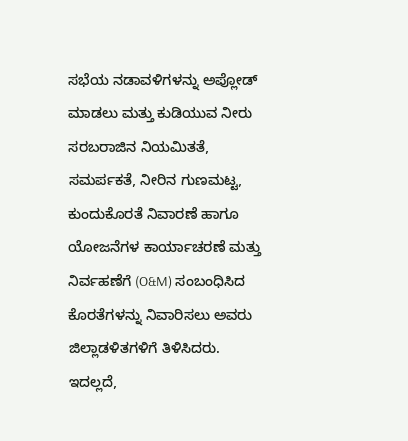ಸಭೆಯ ನಡಾವಳಿಗಳನ್ನು ಅಪ್ಲೋಡ್ ಮಾಡಲು ಮತ್ತು ಕುಡಿಯುವ ನೀರು ಸರಬರಾಜಿನ ನಿಯಮಿತತೆ, ಸಮರ್ಪಕತೆ, ನೀರಿನ ಗುಣಮಟ್ಟ, ಕುಂದುಕೊರತೆ ನಿವಾರಣೆ ಹಾಗೂ ಯೋಜನೆಗಳ ಕಾರ್ಯಾಚರಣೆ ಮತ್ತು ನಿರ್ವಹಣೆಗೆ (O&M) ಸಂಬಂಧಿಸಿದ ಕೊರತೆಗಳನ್ನು ನಿವಾರಿಸಲು ಅವರು ಜಿಲ್ಲಾಡಳಿತಗಳಿಗೆ ತಿಳಿಸಿದರು.
ಇದಲ್ಲದೆ,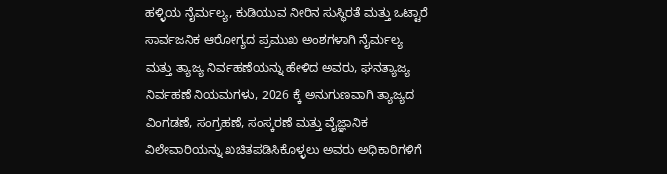ಹಳ್ಳಿಯ ನೈರ್ಮಲ್ಯ, ಕುಡಿಯುವ ನೀರಿನ ಸುಸ್ಥಿರತೆ ಮತ್ತು ಒಟ್ಟಾರೆ ಸಾರ್ವಜನಿಕ ಆರೋಗ್ಯದ ಪ್ರಮುಖ ಅಂಶಗಳಾಗಿ ನೈರ್ಮಲ್ಯ ಮತ್ತು ತ್ಯಾಜ್ಯ ನಿರ್ವಹಣೆಯನ್ನು ಹೇಳಿದ ಅವರು, ಘನತ್ಯಾಜ್ಯ ನಿರ್ವಹಣೆ ನಿಯಮಗಳು, 2026 ಕ್ಕೆ ಅನುಗುಣವಾಗಿ ತ್ಯಾಜ್ಯದ ವಿಂಗಡಣೆ, ಸಂಗ್ರಹಣೆ, ಸಂಸ್ಕರಣೆ ಮತ್ತು ವೈಜ್ಞಾನಿಕ ವಿಲೇವಾರಿಯನ್ನು ಖಚಿತಪಡಿಸಿಕೊಳ್ಳಲು ಅವರು ಅಧಿಕಾರಿಗಳಿಗೆ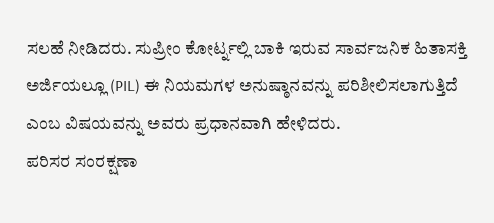ಸಲಹೆ ನೀಡಿದರು. ಸುಪ್ರೀಂ ಕೋರ್ಟ್ನಲ್ಲಿ ಬಾಕಿ ಇರುವ ಸಾರ್ವಜನಿಕ ಹಿತಾಸಕ್ತಿ ಅರ್ಜಿಯಲ್ಲೂ (PIL) ಈ ನಿಯಮಗಳ ಅನುಷ್ಠಾನವನ್ನು ಪರಿಶೀಲಿಸಲಾಗುತ್ತಿದೆ ಎಂಬ ವಿಷಯವನ್ನು ಅವರು ಪ್ರಧಾನವಾಗಿ ಹೇಳಿದರು.
ಪರಿಸರ ಸಂರಕ್ಷಣಾ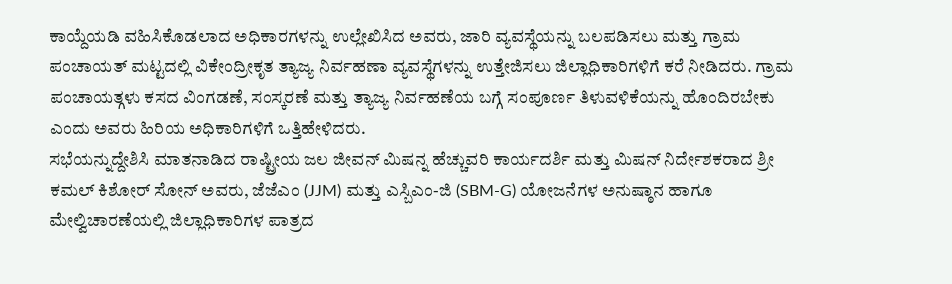ಕಾಯ್ದೆಯಡಿ ವಹಿಸಿಕೊಡಲಾದ ಅಧಿಕಾರಗಳನ್ನು ಉಲ್ಲೇಖಿಸಿದ ಅವರು, ಜಾರಿ ವ್ಯವಸ್ಥೆಯನ್ನು ಬಲಪಡಿಸಲು ಮತ್ತು ಗ್ರಾಮ ಪಂಚಾಯತ್ ಮಟ್ಟದಲ್ಲಿ ವಿಕೇಂದ್ರೀಕೃತ ತ್ಯಾಜ್ಯ ನಿರ್ವಹಣಾ ವ್ಯವಸ್ಥೆಗಳನ್ನು ಉತ್ತೇಜಿಸಲು ಜಿಲ್ಲಾಧಿಕಾರಿಗಳಿಗೆ ಕರೆ ನೀಡಿದರು. ಗ್ರಾಮ ಪಂಚಾಯತ್ಗಳು ಕಸದ ವಿಂಗಡಣೆ, ಸಂಸ್ಕರಣೆ ಮತ್ತು ತ್ಯಾಜ್ಯ ನಿರ್ವಹಣೆಯ ಬಗ್ಗೆ ಸಂಪೂರ್ಣ ತಿಳುವಳಿಕೆಯನ್ನು ಹೊಂದಿರಬೇಕು ಎಂದು ಅವರು ಹಿರಿಯ ಅಧಿಕಾರಿಗಳಿಗೆ ಒತ್ತಿಹೇಳಿದರು.
ಸಭೆಯನ್ನುದ್ದೇಶಿಸಿ ಮಾತನಾಡಿದ ರಾಷ್ಟ್ರೀಯ ಜಲ ಜೀವನ್ ಮಿಷನ್ನ ಹೆಚ್ಚುವರಿ ಕಾರ್ಯದರ್ಶಿ ಮತ್ತು ಮಿಷನ್ ನಿರ್ದೇಶಕರಾದ ಶ್ರೀ ಕಮಲ್ ಕಿಶೋರ್ ಸೋನ್ ಅವರು, ಜೆಜೆಎಂ (JJM) ಮತ್ತು ಎಸ್ಬಿಎಂ-ಜಿ (SBM-G) ಯೋಜನೆಗಳ ಅನುಷ್ಠಾನ ಹಾಗೂ ಮೇಲ್ವಿಚಾರಣೆಯಲ್ಲಿ ಜಿಲ್ಲಾಧಿಕಾರಿಗಳ ಪಾತ್ರದ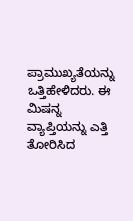ಪ್ರಾಮುಖ್ಯತೆಯನ್ನು ಒತ್ತಿಹೇಳಿದರು. ಈ ಮಿಷನ್ನ ವ್ಯಾಪ್ತಿಯನ್ನು ಎತ್ತಿ ತೋರಿಸಿದ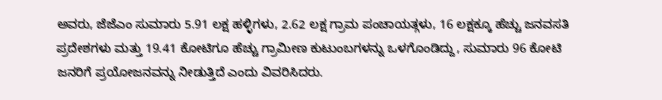ಅವರು, ಜೆಜೆಎಂ ಸುಮಾರು 5.91 ಲಕ್ಷ ಹಳ್ಳಿಗಳು, 2.62 ಲಕ್ಷ ಗ್ರಾಮ ಪಂಚಾಯತ್ಗಳು, 16 ಲಕ್ಷಕ್ಕೂ ಹೆಚ್ಚು ಜನವಸತಿ ಪ್ರದೇಶಗಳು ಮತ್ತು 19.41 ಕೋಟಿಗೂ ಹೆಚ್ಚು ಗ್ರಾಮೀಣ ಕುಟುಂಬಗಳನ್ನು ಒಳಗೊಂಡಿದ್ದು, ಸುಮಾರು 96 ಕೋಟಿ ಜನರಿಗೆ ಪ್ರಯೋಜನವನ್ನು ನೀಡುತ್ತಿದೆ ಎಂದು ವಿವರಿಸಿದರು.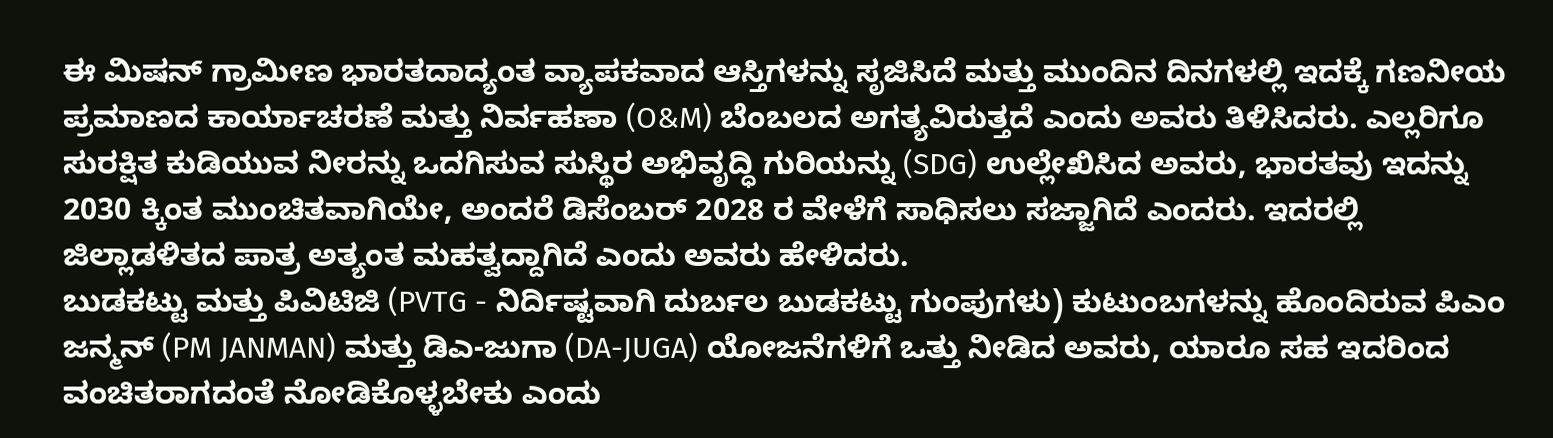ಈ ಮಿಷನ್ ಗ್ರಾಮೀಣ ಭಾರತದಾದ್ಯಂತ ವ್ಯಾಪಕವಾದ ಆಸ್ತಿಗಳನ್ನು ಸೃಜಿಸಿದೆ ಮತ್ತು ಮುಂದಿನ ದಿನಗಳಲ್ಲಿ ಇದಕ್ಕೆ ಗಣನೀಯ ಪ್ರಮಾಣದ ಕಾರ್ಯಾಚರಣೆ ಮತ್ತು ನಿರ್ವಹಣಾ (O&M) ಬೆಂಬಲದ ಅಗತ್ಯವಿರುತ್ತದೆ ಎಂದು ಅವರು ತಿಳಿಸಿದರು. ಎಲ್ಲರಿಗೂ ಸುರಕ್ಷಿತ ಕುಡಿಯುವ ನೀರನ್ನು ಒದಗಿಸುವ ಸುಸ್ಥಿರ ಅಭಿವೃದ್ಧಿ ಗುರಿಯನ್ನು (SDG) ಉಲ್ಲೇಖಿಸಿದ ಅವರು, ಭಾರತವು ಇದನ್ನು 2030 ಕ್ಕಿಂತ ಮುಂಚಿತವಾಗಿಯೇ, ಅಂದರೆ ಡಿಸೆಂಬರ್ 2028 ರ ವೇಳೆಗೆ ಸಾಧಿಸಲು ಸಜ್ಜಾಗಿದೆ ಎಂದರು. ಇದರಲ್ಲಿ ಜಿಲ್ಲಾಡಳಿತದ ಪಾತ್ರ ಅತ್ಯಂತ ಮಹತ್ವದ್ದಾಗಿದೆ ಎಂದು ಅವರು ಹೇಳಿದರು.
ಬುಡಕಟ್ಟು ಮತ್ತು ಪಿವಿಟಿಜಿ (PVTG - ನಿರ್ದಿಷ್ಟವಾಗಿ ದುರ್ಬಲ ಬುಡಕಟ್ಟು ಗುಂಪುಗಳು) ಕುಟುಂಬಗಳನ್ನು ಹೊಂದಿರುವ ಪಿಎಂ ಜನ್ಮನ್ (PM JANMAN) ಮತ್ತು ಡಿಎ-ಜುಗಾ (DA-JUGA) ಯೋಜನೆಗಳಿಗೆ ಒತ್ತು ನೀಡಿದ ಅವರು, ಯಾರೂ ಸಹ ಇದರಿಂದ ವಂಚಿತರಾಗದಂತೆ ನೋಡಿಕೊಳ್ಳಬೇಕು ಎಂದು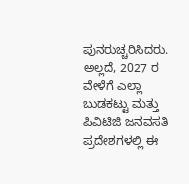ಪುನರುಚ್ಚರಿಸಿದರು. ಅಲ್ಲದೆ, 2027 ರ ವೇಳೆಗೆ ಎಲ್ಲಾ ಬುಡಕಟ್ಟು ಮತ್ತು ಪಿವಿಟಿಜಿ ಜನವಸತಿ ಪ್ರದೇಶಗಳಲ್ಲಿ ಈ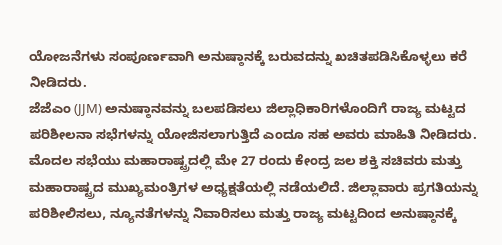ಯೋಜನೆಗಳು ಸಂಪೂರ್ಣವಾಗಿ ಅನುಷ್ಠಾನಕ್ಕೆ ಬರುವದನ್ನು ಖಚಿತಪಡಿಸಿಕೊಳ್ಳಲು ಕರೆ ನೀಡಿದರು.
ಜೆಜೆಎಂ (JJM) ಅನುಷ್ಠಾನವನ್ನು ಬಲಪಡಿಸಲು ಜಿಲ್ಲಾಧಿಕಾರಿಗಳೊಂದಿಗೆ ರಾಜ್ಯ ಮಟ್ಟದ ಪರಿಶೀಲನಾ ಸಭೆಗಳನ್ನು ಯೋಜಿಸಲಾಗುತ್ತಿದೆ ಎಂದೂ ಸಹ ಅವರು ಮಾಹಿತಿ ನೀಡಿದರು. ಮೊದಲ ಸಭೆಯು ಮಹಾರಾಷ್ಟ್ರದಲ್ಲಿ ಮೇ 27 ರಂದು ಕೇಂದ್ರ ಜಲ ಶಕ್ತಿ ಸಚಿವರು ಮತ್ತು ಮಹಾರಾಷ್ಟ್ರದ ಮುಖ್ಯಮಂತ್ರಿಗಳ ಅಧ್ಯಕ್ಷತೆಯಲ್ಲಿ ನಡೆಯಲಿದೆ. ಜಿಲ್ಲಾವಾರು ಪ್ರಗತಿಯನ್ನು ಪರಿಶೀಲಿಸಲು, ನ್ಯೂನತೆಗಳನ್ನು ನಿವಾರಿಸಲು ಮತ್ತು ರಾಜ್ಯ ಮಟ್ಟದಿಂದ ಅನುಷ್ಠಾನಕ್ಕೆ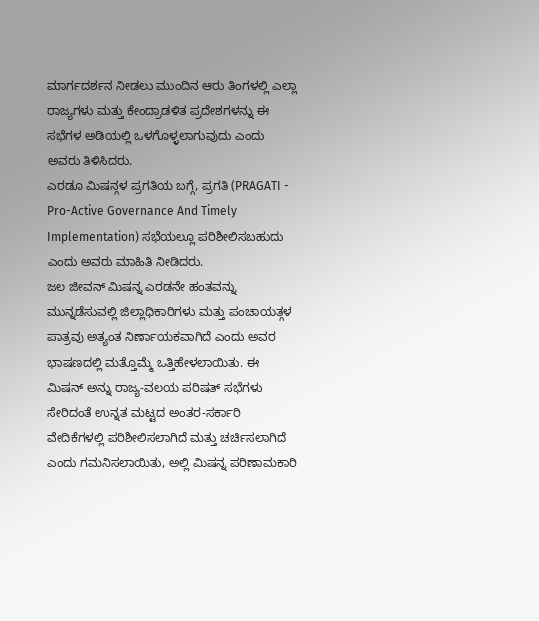ಮಾರ್ಗದರ್ಶನ ನೀಡಲು ಮುಂದಿನ ಆರು ತಿಂಗಳಲ್ಲಿ ಎಲ್ಲಾ ರಾಜ್ಯಗಳು ಮತ್ತು ಕೇಂದ್ರಾಡಳಿತ ಪ್ರದೇಶಗಳನ್ನು ಈ ಸಭೆಗಳ ಅಡಿಯಲ್ಲಿ ಒಳಗೊಳ್ಳಲಾಗುವುದು ಎಂದು ಅವರು ತಿಳಿಸಿದರು.
ಎರಡೂ ಮಿಷನ್ಗಳ ಪ್ರಗತಿಯ ಬಗ್ಗೆ, ಪ್ರಗತಿ (PRAGATI - Pro-Active Governance And Timely Implementation) ಸಭೆಯಲ್ಲೂ ಪರಿಶೀಲಿಸಬಹುದು ಎಂದು ಅವರು ಮಾಹಿತಿ ನೀಡಿದರು.
ಜಲ ಜೀವನ್ ಮಿಷನ್ನ ಎರಡನೇ ಹಂತವನ್ನು ಮುನ್ನಡೆಸುವಲ್ಲಿ ಜಿಲ್ಲಾಧಿಕಾರಿಗಳು ಮತ್ತು ಪಂಚಾಯತ್ಗಳ ಪಾತ್ರವು ಅತ್ಯಂತ ನಿರ್ಣಾಯಕವಾಗಿದೆ ಎಂದು ಅವರ ಭಾಷಣದಲ್ಲಿ ಮತ್ತೊಮ್ಮೆ ಒತ್ತಿಹೇಳಲಾಯಿತು. ಈ ಮಿಷನ್ ಅನ್ನು ರಾಜ್ಯ-ವಲಯ ಪರಿಷತ್ ಸಭೆಗಳು ಸೇರಿದಂತೆ ಉನ್ನತ ಮಟ್ಟದ ಅಂತರ-ಸರ್ಕಾರಿ ವೇದಿಕೆಗಳಲ್ಲಿ ಪರಿಶೀಲಿಸಲಾಗಿದೆ ಮತ್ತು ಚರ್ಚಿಸಲಾಗಿದೆ ಎಂದು ಗಮನಿಸಲಾಯಿತು, ಅಲ್ಲಿ ಮಿಷನ್ನ ಪರಿಣಾಮಕಾರಿ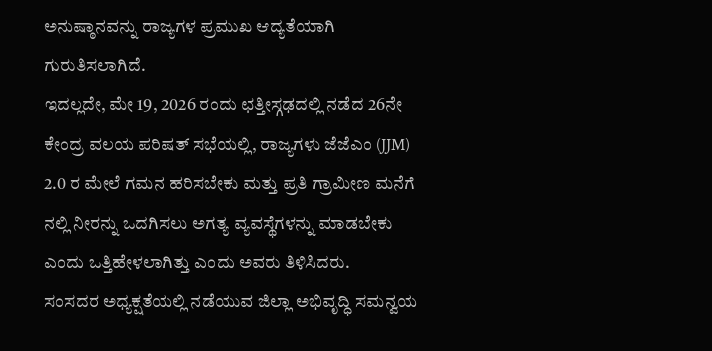ಅನುಷ್ಠಾನವನ್ನು ರಾಜ್ಯಗಳ ಪ್ರಮುಖ ಆದ್ಯತೆಯಾಗಿ ಗುರುತಿಸಲಾಗಿದೆ.
ಇದಲ್ಲದೇ, ಮೇ 19, 2026 ರಂದು ಛತ್ತೀಸ್ಗಢದಲ್ಲಿ ನಡೆದ 26ನೇ ಕೇಂದ್ರ ವಲಯ ಪರಿಷತ್ ಸಭೆಯಲ್ಲಿ, ರಾಜ್ಯಗಳು ಜೆಜೆಎಂ (JJM) 2.0 ರ ಮೇಲೆ ಗಮನ ಹರಿಸಬೇಕು ಮತ್ತು ಪ್ರತಿ ಗ್ರಾಮೀಣ ಮನೆಗೆ ನಲ್ಲಿ ನೀರನ್ನು ಒದಗಿಸಲು ಅಗತ್ಯ ವ್ಯವಸ್ಥೆಗಳನ್ನು ಮಾಡಬೇಕು ಎಂದು ಒತ್ತಿಹೇಳಲಾಗಿತ್ತು ಎಂದು ಅವರು ತಿಳಿಸಿದರು.
ಸಂಸದರ ಅಧ್ಯಕ್ಷತೆಯಲ್ಲಿ ನಡೆಯುವ ಜಿಲ್ಲಾ ಅಭಿವೃದ್ಧಿ ಸಮನ್ವಯ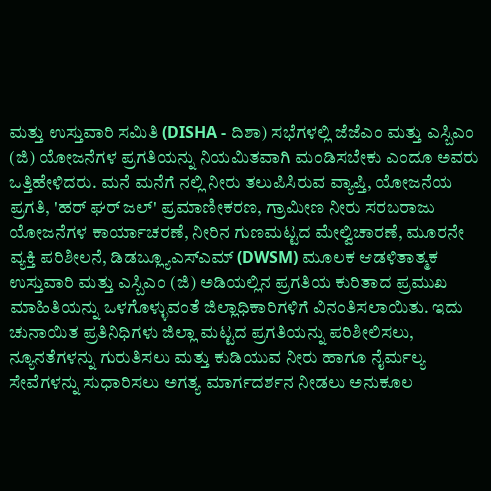ಮತ್ತು ಉಸ್ತುವಾರಿ ಸಮಿತಿ (DISHA - ದಿಶಾ) ಸಭೆಗಳಲ್ಲಿ ಜೆಜೆಎಂ ಮತ್ತು ಎಸ್ಬಿಎಂ (ಜಿ) ಯೋಜನೆಗಳ ಪ್ರಗತಿಯನ್ನು ನಿಯಮಿತವಾಗಿ ಮಂಡಿಸಬೇಕು ಎಂದೂ ಅವರು ಒತ್ತಿಹೇಳಿದರು. ಮನೆ ಮನೆಗೆ ನಲ್ಲಿ ನೀರು ತಲುಪಿಸಿರುವ ವ್ಯಾಪ್ತಿ, ಯೋಜನೆಯ ಪ್ರಗತಿ, 'ಹರ್ ಘರ್ ಜಲ್' ಪ್ರಮಾಣೀಕರಣ, ಗ್ರಾಮೀಣ ನೀರು ಸರಬರಾಜು ಯೋಜನೆಗಳ ಕಾರ್ಯಾಚರಣೆ, ನೀರಿನ ಗುಣಮಟ್ಟದ ಮೇಲ್ವಿಚಾರಣೆ, ಮೂರನೇ ವ್ಯಕ್ತಿ ಪರಿಶೀಲನೆ, ಡಿಡಬ್ಲ್ಯೂಎಸ್ಎಮ್ (DWSM) ಮೂಲಕ ಆಡಳಿತಾತ್ಮಕ ಉಸ್ತುವಾರಿ ಮತ್ತು ಎಸ್ಬಿಎಂ (ಜಿ) ಅಡಿಯಲ್ಲಿನ ಪ್ರಗತಿಯ ಕುರಿತಾದ ಪ್ರಮುಖ ಮಾಹಿತಿಯನ್ನು ಒಳಗೊಳ್ಳುವಂತೆ ಜಿಲ್ಲಾಧಿಕಾರಿಗಳಿಗೆ ವಿನಂತಿಸಲಾಯಿತು. ಇದು ಚುನಾಯಿತ ಪ್ರತಿನಿಧಿಗಳು ಜಿಲ್ಲಾ ಮಟ್ಟದ ಪ್ರಗತಿಯನ್ನು ಪರಿಶೀಲಿಸಲು, ನ್ಯೂನತೆಗಳನ್ನು ಗುರುತಿಸಲು ಮತ್ತು ಕುಡಿಯುವ ನೀರು ಹಾಗೂ ನೈರ್ಮಲ್ಯ ಸೇವೆಗಳನ್ನು ಸುಧಾರಿಸಲು ಅಗತ್ಯ ಮಾರ್ಗದರ್ಶನ ನೀಡಲು ಅನುಕೂಲ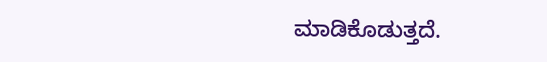ಮಾಡಿಕೊಡುತ್ತದೆ.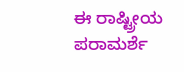ಈ ರಾಷ್ಟ್ರೀಯ ಪರಾಮರ್ಶೆ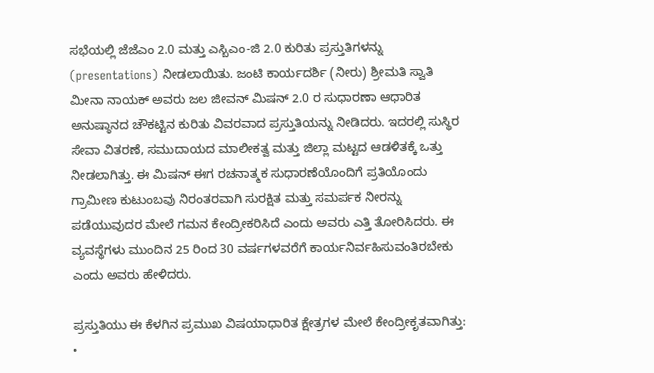ಸಭೆಯಲ್ಲಿ ಜೆಜೆಎಂ 2.0 ಮತ್ತು ಎಸ್ಬಿಎಂ-ಜಿ 2.0 ಕುರಿತು ಪ್ರಸ್ತುತಿಗಳನ್ನು (presentations) ನೀಡಲಾಯಿತು. ಜಂಟಿ ಕಾರ್ಯದರ್ಶಿ (ನೀರು) ಶ್ರೀಮತಿ ಸ್ವಾತಿ ಮೀನಾ ನಾಯಕ್ ಅವರು ಜಲ ಜೀವನ್ ಮಿಷನ್ 2.0 ರ ಸುಧಾರಣಾ ಆಧಾರಿತ ಅನುಷ್ಠಾನದ ಚೌಕಟ್ಟಿನ ಕುರಿತು ವಿವರವಾದ ಪ್ರಸ್ತುತಿಯನ್ನು ನೀಡಿದರು. ಇದರಲ್ಲಿ ಸುಸ್ಥಿರ ಸೇವಾ ವಿತರಣೆ, ಸಮುದಾಯದ ಮಾಲೀಕತ್ವ ಮತ್ತು ಜಿಲ್ಲಾ ಮಟ್ಟದ ಆಡಳಿತಕ್ಕೆ ಒತ್ತು ನೀಡಲಾಗಿತ್ತು. ಈ ಮಿಷನ್ ಈಗ ರಚನಾತ್ಮಕ ಸುಧಾರಣೆಯೊಂದಿಗೆ ಪ್ರತಿಯೊಂದು ಗ್ರಾಮೀಣ ಕುಟುಂಬವು ನಿರಂತರವಾಗಿ ಸುರಕ್ಷಿತ ಮತ್ತು ಸಮರ್ಪಕ ನೀರನ್ನು ಪಡೆಯುವುದರ ಮೇಲೆ ಗಮನ ಕೇಂದ್ರೀಕರಿಸಿದೆ ಎಂದು ಅವರು ಎತ್ತಿ ತೋರಿಸಿದರು. ಈ ವ್ಯವಸ್ಥೆಗಳು ಮುಂದಿನ 25 ರಿಂದ 30 ವರ್ಷಗಳವರೆಗೆ ಕಾರ್ಯನಿರ್ವಹಿಸುವಂತಿರಬೇಕು ಎಂದು ಅವರು ಹೇಳಿದರು.

ಪ್ರಸ್ತುತಿಯು ಈ ಕೆಳಗಿನ ಪ್ರಮುಖ ವಿಷಯಾಧಾರಿತ ಕ್ಷೇತ್ರಗಳ ಮೇಲೆ ಕೇಂದ್ರೀಕೃತವಾಗಿತ್ತು:
•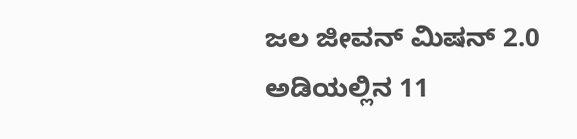ಜಲ ಜೀವನ್ ಮಿಷನ್ 2.0 ಅಡಿಯಲ್ಲಿನ 11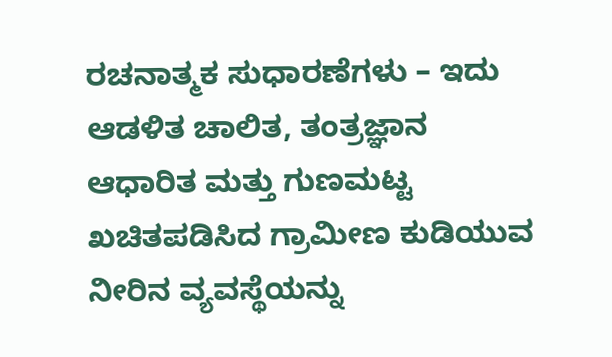ರಚನಾತ್ಮಕ ಸುಧಾರಣೆಗಳು – ಇದು ಆಡಳಿತ ಚಾಲಿತ, ತಂತ್ರಜ್ಞಾನ ಆಧಾರಿತ ಮತ್ತು ಗುಣಮಟ್ಟ ಖಚಿತಪಡಿಸಿದ ಗ್ರಾಮೀಣ ಕುಡಿಯುವ ನೀರಿನ ವ್ಯವಸ್ಥೆಯನ್ನು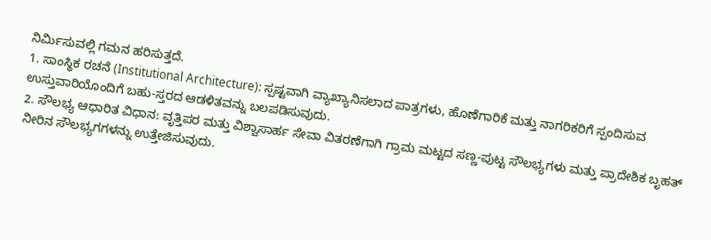ನಿರ್ಮಿಸುವಲ್ಲಿ ಗಮನ ಹರಿಸುತ್ತದೆ.
1. ಸಾಂಸ್ಥಿಕ ರಚನೆ (Institutional Architecture): ಸ್ಪಷ್ಟವಾಗಿ ವ್ಯಾಖ್ಯಾನಿಸಲಾದ ಪಾತ್ರಗಳು, ಹೊಣೆಗಾರಿಕೆ ಮತ್ತು ನಾಗರಿಕರಿಗೆ ಸ್ಪಂದಿಸುವ ಉಸ್ತುವಾರಿಯೊಂದಿಗೆ ಬಹು-ಸ್ತರದ ಆಡಳಿತವನ್ನು ಬಲಪಡಿಸುವುದು.
2. ಸೌಲಭ್ಯ ಆಧಾರಿತ ವಿಧಾನ: ವೃತ್ತಿಪರ ಮತ್ತು ವಿಶ್ವಾಸಾರ್ಹ ಸೇವಾ ವಿತರಣೆಗಾಗಿ ಗ್ರಾಮ ಮಟ್ಟದ ಸಣ್ಣ-ಪುಟ್ಟ ಸೌಲಭ್ಯಗಳು ಮತ್ತು ಪ್ರಾದೇಶಿಕ ಬೃಹತ್ ನೀರಿನ ಸೌಲಭ್ಯಗಗಳನ್ನು ಉತ್ತೇಜಿಸುವುದು.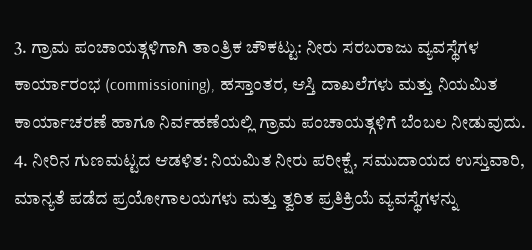3. ಗ್ರಾಮ ಪಂಚಾಯತ್ಗಳಿಗಾಗಿ ತಾಂತ್ರಿಕ ಚೌಕಟ್ಟು: ನೀರು ಸರಬರಾಜು ವ್ಯವಸ್ಥೆಗಳ ಕಾರ್ಯಾರಂಭ (commissioning), ಹಸ್ತಾಂತರ, ಆಸ್ತಿ ದಾಖಲೆಗಳು ಮತ್ತು ನಿಯಮಿತ ಕಾರ್ಯಾಚರಣೆ ಹಾಗೂ ನಿರ್ವಹಣೆಯಲ್ಲಿ ಗ್ರಾಮ ಪಂಚಾಯತ್ಗಳಿಗೆ ಬೆಂಬಲ ನೀಡುವುದು.
4. ನೀರಿನ ಗುಣಮಟ್ಟದ ಆಡಳಿತ: ನಿಯಮಿತ ನೀರು ಪರೀಕ್ಷೆ, ಸಮುದಾಯದ ಉಸ್ತುವಾರಿ, ಮಾನ್ಯತೆ ಪಡೆದ ಪ್ರಯೋಗಾಲಯಗಳು ಮತ್ತು ತ್ವರಿತ ಪ್ರತಿಕ್ರಿಯೆ ವ್ಯವಸ್ಥೆಗಳನ್ನು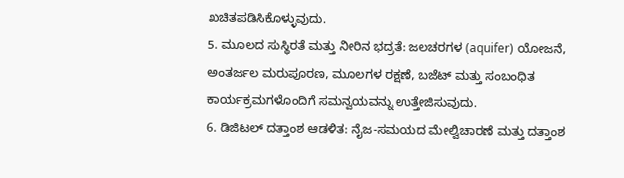ಖಚಿತಪಡಿಸಿಕೊಳ್ಳುವುದು.
5. ಮೂಲದ ಸುಸ್ಥಿರತೆ ಮತ್ತು ನೀರಿನ ಭದ್ರತೆ: ಜಲಚರಗಳ (aquifer) ಯೋಜನೆ, ಅಂತರ್ಜಲ ಮರುಪೂರಣ, ಮೂಲಗಳ ರಕ್ಷಣೆ, ಬಜೆಟ್ ಮತ್ತು ಸಂಬಂಧಿತ ಕಾರ್ಯಕ್ರಮಗಳೊಂದಿಗೆ ಸಮನ್ವಯವನ್ನು ಉತ್ತೇಜಿಸುವುದು.
6. ಡಿಜಿಟಲ್ ದತ್ತಾಂಶ ಆಡಳಿತ: ನೈಜ-ಸಮಯದ ಮೇಲ್ವಿಚಾರಣೆ ಮತ್ತು ದತ್ತಾಂಶ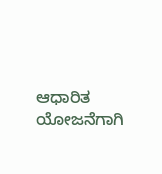ಆಧಾರಿತ ಯೋಜನೆಗಾಗಿ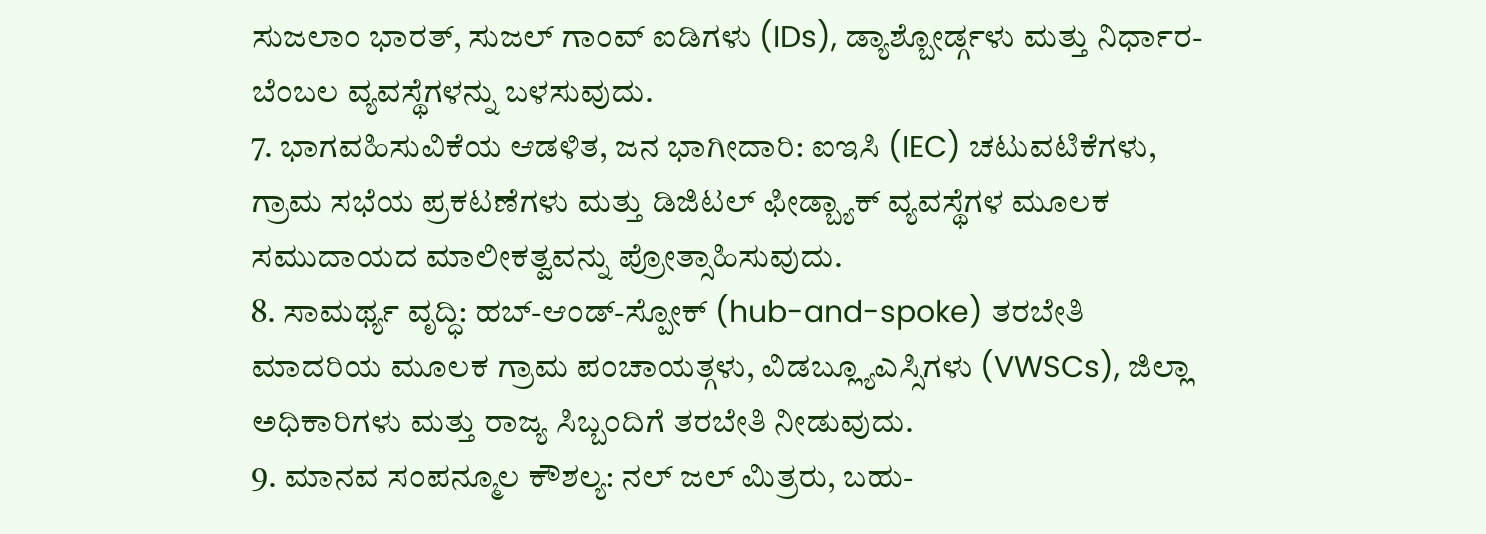ಸುಜಲಾಂ ಭಾರತ್, ಸುಜಲ್ ಗಾಂವ್ ಐಡಿಗಳು (IDs), ಡ್ಯಾಶ್ಬೋರ್ಡ್ಗಳು ಮತ್ತು ನಿರ್ಧಾರ-ಬೆಂಬಲ ವ್ಯವಸ್ಥೆಗಳನ್ನು ಬಳಸುವುದು.
7. ಭಾಗವಹಿಸುವಿಕೆಯ ಆಡಳಿತ, ಜನ ಭಾಗೀದಾರಿ: ಐಇಸಿ (IEC) ಚಟುವಟಿಕೆಗಳು, ಗ್ರಾಮ ಸಭೆಯ ಪ್ರಕಟಣೆಗಳು ಮತ್ತು ಡಿಜಿಟಲ್ ಫೀಡ್ಬ್ಯಾಕ್ ವ್ಯವಸ್ಥೆಗಳ ಮೂಲಕ ಸಮುದಾಯದ ಮಾಲೀಕತ್ವವನ್ನು ಪ್ರೋತ್ಸಾಹಿಸುವುದು.
8. ಸಾಮರ್ಥ್ಯ ವೃದ್ಧಿ: ಹಬ್-ಆಂಡ್-ಸ್ಪೋಕ್ (hub-and-spoke) ತರಬೇತಿ ಮಾದರಿಯ ಮೂಲಕ ಗ್ರಾಮ ಪಂಚಾಯತ್ಗಳು, ವಿಡಬ್ಲ್ಯೂಎಸ್ಸಿಗಳು (VWSCs), ಜಿಲ್ಲಾ ಅಧಿಕಾರಿಗಳು ಮತ್ತು ರಾಜ್ಯ ಸಿಬ್ಬಂದಿಗೆ ತರಬೇತಿ ನೀಡುವುದು.
9. ಮಾನವ ಸಂಪನ್ಮೂಲ ಕೌಶಲ್ಯ: ನಲ್ ಜಲ್ ಮಿತ್ರರು, ಬಹು-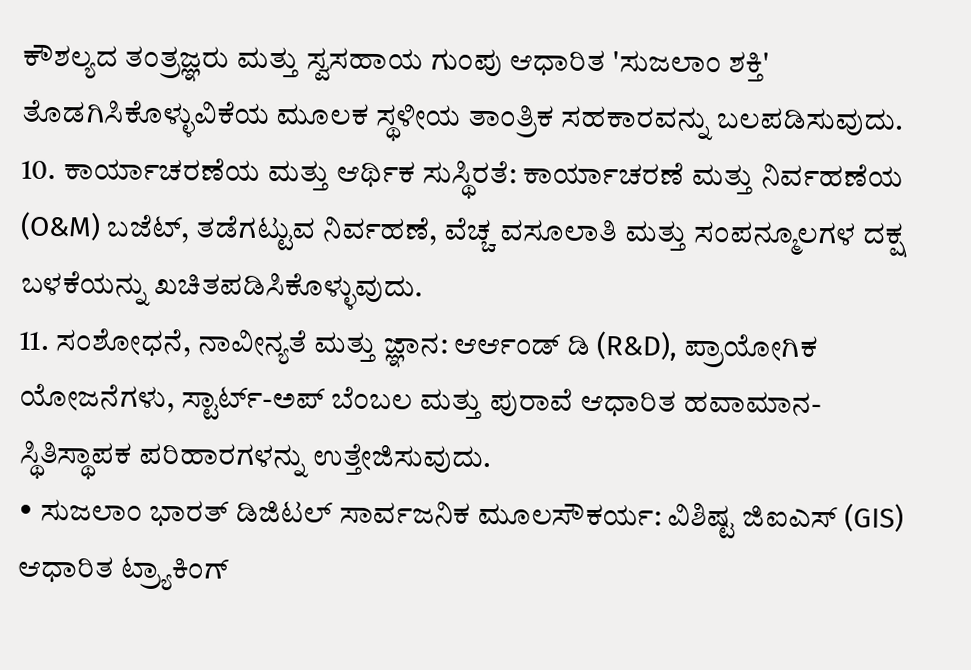ಕೌಶಲ್ಯದ ತಂತ್ರಜ್ಞರು ಮತ್ತು ಸ್ವಸಹಾಯ ಗುಂಪು ಆಧಾರಿತ 'ಸುಜಲಾಂ ಶಕ್ತಿ' ತೊಡಗಿಸಿಕೊಳ್ಳುವಿಕೆಯ ಮೂಲಕ ಸ್ಥಳೀಯ ತಾಂತ್ರಿಕ ಸಹಕಾರವನ್ನು ಬಲಪಡಿಸುವುದು.
10. ಕಾರ್ಯಾಚರಣೆಯ ಮತ್ತು ಆರ್ಥಿಕ ಸುಸ್ಥಿರತೆ: ಕಾರ್ಯಾಚರಣೆ ಮತ್ತು ನಿರ್ವಹಣೆಯ (O&M) ಬಜೆಟ್, ತಡೆಗಟ್ಟುವ ನಿರ್ವಹಣೆ, ವೆಚ್ಚ ವಸೂಲಾತಿ ಮತ್ತು ಸಂಪನ್ಮೂಲಗಳ ದಕ್ಷ ಬಳಕೆಯನ್ನು ಖಚಿತಪಡಿಸಿಕೊಳ್ಳುವುದು.
11. ಸಂಶೋಧನೆ, ನಾವೀನ್ಯತೆ ಮತ್ತು ಜ್ಞಾನ: ಆರ್ಆಂಡ್ ಡಿ (R&D), ಪ್ರಾಯೋಗಿಕ ಯೋಜನೆಗಳು, ಸ್ಟಾರ್ಟ್-ಅಪ್ ಬೆಂಬಲ ಮತ್ತು ಪುರಾವೆ ಆಧಾರಿತ ಹವಾಮಾನ-ಸ್ಥಿತಿಸ್ಥಾಪಕ ಪರಿಹಾರಗಳನ್ನು ಉತ್ತೇಜಿಸುವುದು.
• ಸುಜಲಾಂ ಭಾರತ್ ಡಿಜಿಟಲ್ ಸಾರ್ವಜನಿಕ ಮೂಲಸೌಕರ್ಯ: ವಿಶಿಷ್ಟ ಜಿಐಎಸ್ (GIS) ಆಧಾರಿತ ಟ್ರ್ಯಾಕಿಂಗ್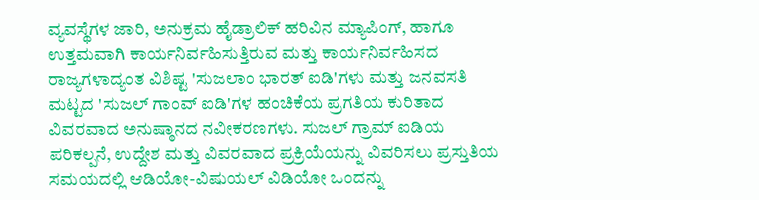ವ್ಯವಸ್ಥೆಗಳ ಜಾರಿ, ಅನುಕ್ರಮ ಹೈಡ್ರಾಲಿಕ್ ಹರಿವಿನ ಮ್ಯಾಪಿಂಗ್, ಹಾಗೂ ಉತ್ತಮವಾಗಿ ಕಾರ್ಯನಿರ್ವಹಿಸುತ್ತಿರುವ ಮತ್ತು ಕಾರ್ಯನಿರ್ವಹಿಸದ ರಾಜ್ಯಗಳಾದ್ಯಂತ ವಿಶಿಷ್ಟ 'ಸುಜಲಾಂ ಭಾರತ್ ಐಡಿ'ಗಳು ಮತ್ತು ಜನವಸತಿ ಮಟ್ಟದ 'ಸುಜಲ್ ಗಾಂವ್ ಐಡಿ'ಗಳ ಹಂಚಿಕೆಯ ಪ್ರಗತಿಯ ಕುರಿತಾದ ವಿವರವಾದ ಅನುಷ್ಠಾನದ ನವೀಕರಣಗಳು. ಸುಜಲ್ ಗ್ರಾಮ್ ಐಡಿಯ ಪರಿಕಲ್ಪನೆ, ಉದ್ದೇಶ ಮತ್ತು ವಿವರವಾದ ಪ್ರಕ್ರಿಯೆಯನ್ನು ವಿವರಿಸಲು ಪ್ರಸ್ತುತಿಯ ಸಮಯದಲ್ಲಿ ಆಡಿಯೋ-ವಿಷುಯಲ್ ವಿಡಿಯೋ ಒಂದನ್ನು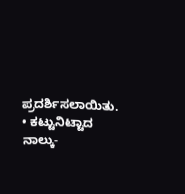ಪ್ರದರ್ಶಿಸಲಾಯಿತು.
• ಕಟ್ಟುನಿಟ್ಟಾದ ನಾಲ್ಕು-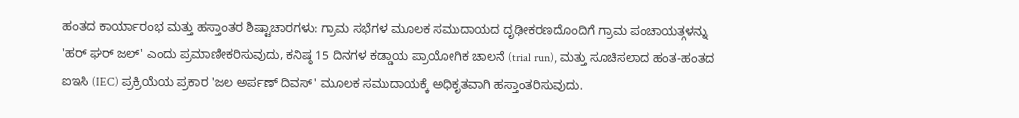ಹಂತದ ಕಾರ್ಯಾರಂಭ ಮತ್ತು ಹಸ್ತಾಂತರ ಶಿಷ್ಟಾಚಾರಗಳು: ಗ್ರಾಮ ಸಭೆಗಳ ಮೂಲಕ ಸಮುದಾಯದ ದೃಢೀಕರಣದೊಂದಿಗೆ ಗ್ರಾಮ ಪಂಚಾಯತ್ಗಳನ್ನು 'ಹರ್ ಘರ್ ಜಲ್' ಎಂದು ಪ್ರಮಾಣೀಕರಿಸುವುದು, ಕನಿಷ್ಠ 15 ದಿನಗಳ ಕಡ್ಡಾಯ ಪ್ರಾಯೋಗಿಕ ಚಾಲನೆ (trial run), ಮತ್ತು ಸೂಚಿಸಲಾದ ಹಂತ-ಹಂತದ ಐಇಸಿ (IEC) ಪ್ರಕ್ರಿಯೆಯ ಪ್ರಕಾರ 'ಜಲ ಅರ್ಪಣ್ ದಿವಸ್' ಮೂಲಕ ಸಮುದಾಯಕ್ಕೆ ಅಧಿಕೃತವಾಗಿ ಹಸ್ತಾಂತರಿಸುವುದು.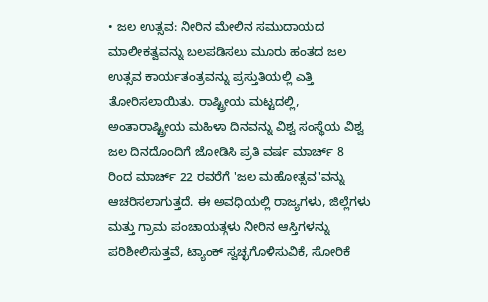• ಜಲ ಉತ್ಸವ: ನೀರಿನ ಮೇಲಿನ ಸಮುದಾಯದ ಮಾಲೀಕತ್ವವನ್ನು ಬಲಪಡಿಸಲು ಮೂರು ಹಂತದ ಜಲ ಉತ್ಸವ ಕಾರ್ಯತಂತ್ರವನ್ನು ಪ್ರಸ್ತುತಿಯಲ್ಲಿ ಎತ್ತಿ ತೋರಿಸಲಾಯಿತು. ರಾಷ್ಟ್ರೀಯ ಮಟ್ಟದಲ್ಲಿ, ಅಂತಾರಾಷ್ಟ್ರೀಯ ಮಹಿಳಾ ದಿನವನ್ನು ವಿಶ್ವ ಸಂಸ್ಥೆಯ ವಿಶ್ವ ಜಲ ದಿನದೊಂದಿಗೆ ಜೋಡಿಸಿ ಪ್ರತಿ ವರ್ಷ ಮಾರ್ಚ್ 8 ರಿಂದ ಮಾರ್ಚ್ 22 ರವರೆಗೆ 'ಜಲ ಮಹೋತ್ಸವ'ವನ್ನು ಆಚರಿಸಲಾಗುತ್ತದೆ. ಈ ಅವಧಿಯಲ್ಲಿ ರಾಜ್ಯಗಳು, ಜಿಲ್ಲೆಗಳು ಮತ್ತು ಗ್ರಾಮ ಪಂಚಾಯತ್ಗಳು ನೀರಿನ ಆಸ್ತಿಗಳನ್ನು ಪರಿಶೀಲಿಸುತ್ತವೆ, ಟ್ಯಾಂಕ್ ಸ್ವಚ್ಛಗೊಳಿಸುವಿಕೆ, ಸೋರಿಕೆ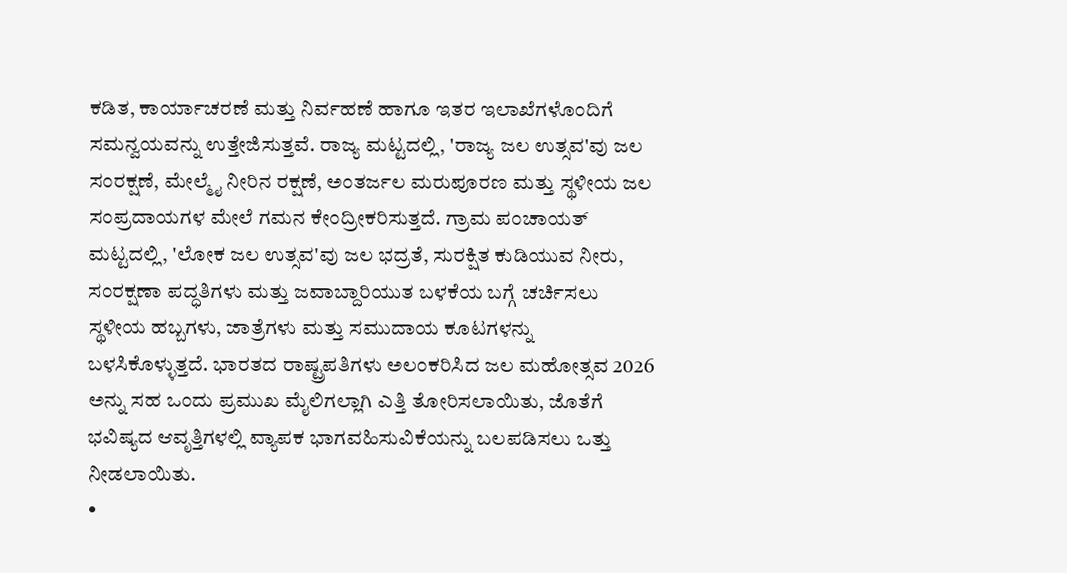ಕಡಿತ, ಕಾರ್ಯಾಚರಣೆ ಮತ್ತು ನಿರ್ವಹಣೆ ಹಾಗೂ ಇತರ ಇಲಾಖೆಗಳೊಂದಿಗೆ ಸಮನ್ವಯವನ್ನು ಉತ್ತೇಜಿಸುತ್ತವೆ. ರಾಜ್ಯ ಮಟ್ಟದಲ್ಲಿ, 'ರಾಜ್ಯ ಜಲ ಉತ್ಸವ'ವು ಜಲ ಸಂರಕ್ಷಣೆ, ಮೇಲ್ಮೈ ನೀರಿನ ರಕ್ಷಣೆ, ಅಂತರ್ಜಲ ಮರುಪೂರಣ ಮತ್ತು ಸ್ಥಳೀಯ ಜಲ ಸಂಪ್ರದಾಯಗಳ ಮೇಲೆ ಗಮನ ಕೇಂದ್ರೀಕರಿಸುತ್ತದೆ. ಗ್ರಾಮ ಪಂಚಾಯತ್ ಮಟ್ಟದಲ್ಲಿ, 'ಲೋಕ ಜಲ ಉತ್ಸವ'ವು ಜಲ ಭದ್ರತೆ, ಸುರಕ್ಷಿತ ಕುಡಿಯುವ ನೀರು, ಸಂರಕ್ಷಣಾ ಪದ್ಧತಿಗಳು ಮತ್ತು ಜವಾಬ್ದಾರಿಯುತ ಬಳಕೆಯ ಬಗ್ಗೆ ಚರ್ಚಿಸಲು ಸ್ಥಳೀಯ ಹಬ್ಬಗಳು, ಜಾತ್ರೆಗಳು ಮತ್ತು ಸಮುದಾಯ ಕೂಟಗಳನ್ನು ಬಳಸಿಕೊಳ್ಳುತ್ತದೆ. ಭಾರತದ ರಾಷ್ಟ್ರಪತಿಗಳು ಅಲಂಕರಿಸಿದ ಜಲ ಮಹೋತ್ಸವ 2026 ಅನ್ನು ಸಹ ಒಂದು ಪ್ರಮುಖ ಮೈಲಿಗಲ್ಲಾಗಿ ಎತ್ತಿ ತೋರಿಸಲಾಯಿತು, ಜೊತೆಗೆ ಭವಿಷ್ಯದ ಆವೃತ್ತಿಗಳಲ್ಲಿ ವ್ಯಾಪಕ ಭಾಗವಹಿಸುವಿಕೆಯನ್ನು ಬಲಪಡಿಸಲು ಒತ್ತು ನೀಡಲಾಯಿತು.
•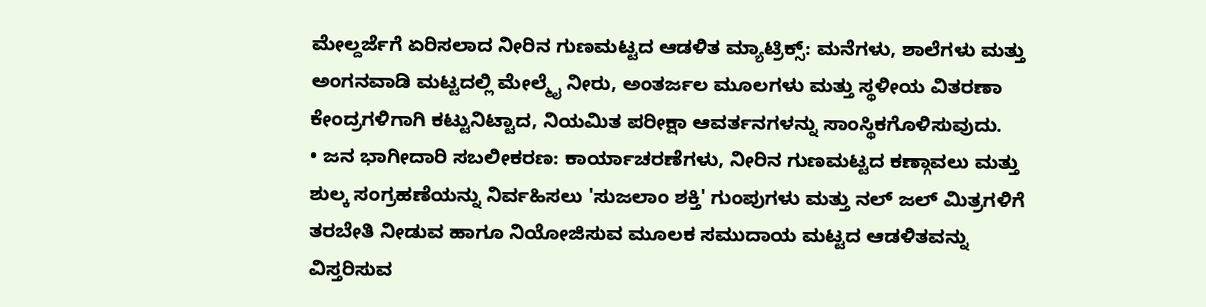ಮೇಲ್ದರ್ಜೆಗೆ ಏರಿಸಲಾದ ನೀರಿನ ಗುಣಮಟ್ಟದ ಆಡಳಿತ ಮ್ಯಾಟ್ರಿಕ್ಸ್: ಮನೆಗಳು, ಶಾಲೆಗಳು ಮತ್ತು ಅಂಗನವಾಡಿ ಮಟ್ಟದಲ್ಲಿ ಮೇಲ್ಮೈ ನೀರು, ಅಂತರ್ಜಲ ಮೂಲಗಳು ಮತ್ತು ಸ್ಥಳೀಯ ವಿತರಣಾ ಕೇಂದ್ರಗಳಿಗಾಗಿ ಕಟ್ಟುನಿಟ್ಟಾದ, ನಿಯಮಿತ ಪರೀಕ್ಷಾ ಆವರ್ತನಗಳನ್ನು ಸಾಂಸ್ಥಿಕಗೊಳಿಸುವುದು.
• ಜನ ಭಾಗೀದಾರಿ ಸಬಲೀಕರಣ: ಕಾರ್ಯಾಚರಣೆಗಳು, ನೀರಿನ ಗುಣಮಟ್ಟದ ಕಣ್ಗಾವಲು ಮತ್ತು ಶುಲ್ಕ ಸಂಗ್ರಹಣೆಯನ್ನು ನಿರ್ವಹಿಸಲು 'ಸುಜಲಾಂ ಶಕ್ತಿ' ಗುಂಪುಗಳು ಮತ್ತು ನಲ್ ಜಲ್ ಮಿತ್ರಗಳಿಗೆ ತರಬೇತಿ ನೀಡುವ ಹಾಗೂ ನಿಯೋಜಿಸುವ ಮೂಲಕ ಸಮುದಾಯ ಮಟ್ಟದ ಆಡಳಿತವನ್ನು ವಿಸ್ತರಿಸುವ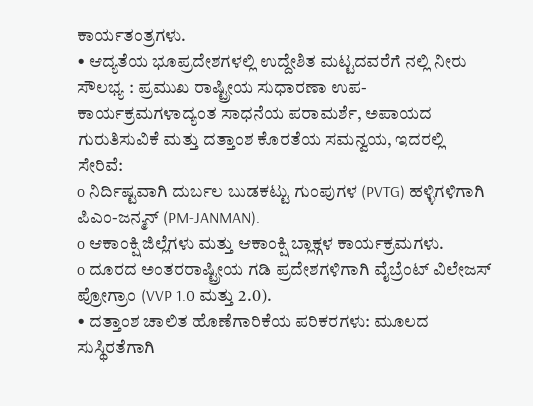ಕಾರ್ಯತಂತ್ರಗಳು.
• ಆದ್ಯತೆಯ ಭೂಪ್ರದೇಶಗಳಲ್ಲಿ ಉದ್ದೇಶಿತ ಮಟ್ಟದವರೆಗೆ ನಲ್ಲಿ ನೀರು ಸೌಲಭ್ಯ : ಪ್ರಮುಖ ರಾಷ್ಟ್ರೀಯ ಸುಧಾರಣಾ ಉಪ-ಕಾರ್ಯಕ್ರಮಗಳಾದ್ಯಂತ ಸಾಧನೆಯ ಪರಾಮರ್ಶೆ, ಅಪಾಯದ ಗುರುತಿಸುವಿಕೆ ಮತ್ತು ದತ್ತಾಂಶ ಕೊರತೆಯ ಸಮನ್ವಯ, ಇದರಲ್ಲಿ ಸೇರಿವೆ:
o ನಿರ್ದಿಷ್ಟವಾಗಿ ದುರ್ಬಲ ಬುಡಕಟ್ಟು ಗುಂಪುಗಳ (PVTG) ಹಳ್ಳಿಗಳಿಗಾಗಿ ಪಿಎಂ-ಜನ್ಮನ್ (PM-JANMAN).
o ಆಕಾಂಕ್ಷಿ ಜಿಲ್ಲೆಗಳು ಮತ್ತು ಆಕಾಂಕ್ಷಿ ಬ್ಲಾಕ್ಗಳ ಕಾರ್ಯಕ್ರಮಗಳು.
o ದೂರದ ಅಂತರರಾಷ್ಟ್ರೀಯ ಗಡಿ ಪ್ರದೇಶಗಳಿಗಾಗಿ ವೈಬ್ರೆಂಟ್ ವಿಲೇಜಸ್ ಪ್ರೋಗ್ರಾಂ (VVP 1.0 ಮತ್ತು 2.0).
• ದತ್ತಾಂಶ ಚಾಲಿತ ಹೊಣೆಗಾರಿಕೆಯ ಪರಿಕರಗಳು: ಮೂಲದ ಸುಸ್ಥಿರತೆಗಾಗಿ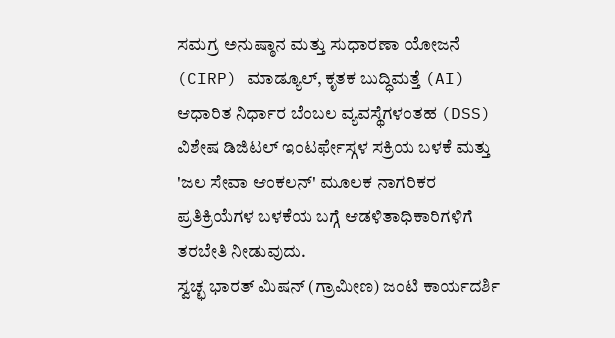ಸಮಗ್ರ ಅನುಷ್ಠಾನ ಮತ್ತು ಸುಧಾರಣಾ ಯೋಜನೆ (CIRP) ಮಾಡ್ಯೂಲ್, ಕೃತಕ ಬುದ್ಧಿಮತ್ತೆ (AI) ಆಧಾರಿತ ನಿರ್ಧಾರ ಬೆಂಬಲ ವ್ಯವಸ್ಥೆಗಳಂತಹ (DSS) ವಿಶೇಷ ಡಿಜಿಟಲ್ ಇಂಟರ್ಫೇಸ್ಗಳ ಸಕ್ರಿಯ ಬಳಕೆ ಮತ್ತು 'ಜಲ ಸೇವಾ ಆಂಕಲನ್' ಮೂಲಕ ನಾಗರಿಕರ ಪ್ರತಿಕ್ರಿಯೆಗಳ ಬಳಕೆಯ ಬಗ್ಗೆ ಆಡಳಿತಾಧಿಕಾರಿಗಳಿಗೆ ತರಬೇತಿ ನೀಡುವುದು.
ಸ್ವಚ್ಛ ಭಾರತ್ ಮಿಷನ್ (ಗ್ರಾಮೀಣ) ಜಂಟಿ ಕಾರ್ಯದರ್ಶಿ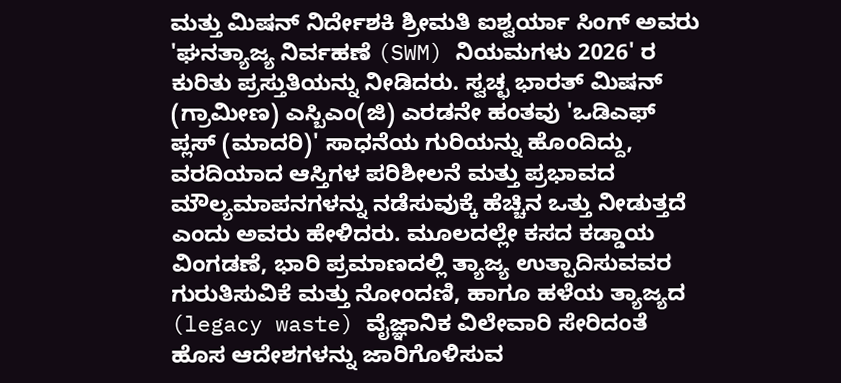ಮತ್ತು ಮಿಷನ್ ನಿರ್ದೇಶಕಿ ಶ್ರೀಮತಿ ಐಶ್ವರ್ಯಾ ಸಿಂಗ್ ಅವರು 'ಘನತ್ಯಾಜ್ಯ ನಿರ್ವಹಣೆ (SWM) ನಿಯಮಗಳು 2026' ರ ಕುರಿತು ಪ್ರಸ್ತುತಿಯನ್ನು ನೀಡಿದರು. ಸ್ವಚ್ಛ ಭಾರತ್ ಮಿಷನ್ (ಗ್ರಾಮೀಣ) ಎಸ್ಬಿಎಂ(ಜಿ) ಎರಡನೇ ಹಂತವು 'ಒಡಿಎಫ್ ಪ್ಲಸ್ (ಮಾದರಿ)' ಸಾಧನೆಯ ಗುರಿಯನ್ನು ಹೊಂದಿದ್ದು, ವರದಿಯಾದ ಆಸ್ತಿಗಳ ಪರಿಶೀಲನೆ ಮತ್ತು ಪ್ರಭಾವದ ಮೌಲ್ಯಮಾಪನಗಳನ್ನು ನಡೆಸುವುಕ್ಕೆ ಹೆಚ್ಚಿನ ಒತ್ತು ನೀಡುತ್ತದೆ ಎಂದು ಅವರು ಹೇಳಿದರು. ಮೂಲದಲ್ಲೇ ಕಸದ ಕಡ್ಡಾಯ ವಿಂಗಡಣೆ, ಭಾರಿ ಪ್ರಮಾಣದಲ್ಲಿ ತ್ಯಾಜ್ಯ ಉತ್ಪಾದಿಸುವವರ ಗುರುತಿಸುವಿಕೆ ಮತ್ತು ನೋಂದಣಿ, ಹಾಗೂ ಹಳೆಯ ತ್ಯಾಜ್ಯದ (legacy waste) ವೈಜ್ಞಾನಿಕ ವಿಲೇವಾರಿ ಸೇರಿದಂತೆ ಹೊಸ ಆದೇಶಗಳನ್ನು ಜಾರಿಗೊಳಿಸುವ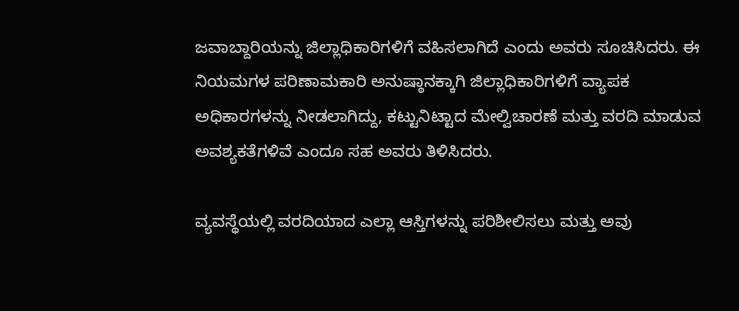ಜವಾಬ್ದಾರಿಯನ್ನು ಜಿಲ್ಲಾಧಿಕಾರಿಗಳಿಗೆ ವಹಿಸಲಾಗಿದೆ ಎಂದು ಅವರು ಸೂಚಿಸಿದರು. ಈ ನಿಯಮಗಳ ಪರಿಣಾಮಕಾರಿ ಅನುಷ್ಠಾನಕ್ಕಾಗಿ ಜಿಲ್ಲಾಧಿಕಾರಿಗಳಿಗೆ ವ್ಯಾಪಕ ಅಧಿಕಾರಗಳನ್ನು ನೀಡಲಾಗಿದ್ದು, ಕಟ್ಟುನಿಟ್ಟಾದ ಮೇಲ್ವಿಚಾರಣೆ ಮತ್ತು ವರದಿ ಮಾಡುವ ಅವಶ್ಯಕತೆಗಳಿವೆ ಎಂದೂ ಸಹ ಅವರು ತಿಳಿಸಿದರು.

ವ್ಯವಸ್ಥೆಯಲ್ಲಿ ವರದಿಯಾದ ಎಲ್ಲಾ ಆಸ್ತಿಗಳನ್ನು ಪರಿಶೀಲಿಸಲು ಮತ್ತು ಅವು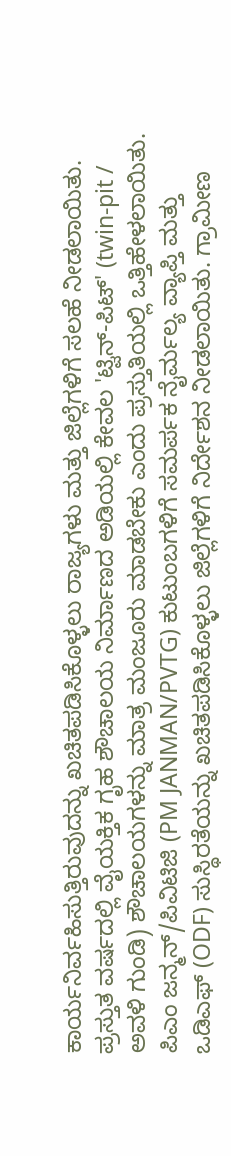ಕಾರ್ಯನಿರ್ವಹಿಸುತ್ತಿರುವುದನ್ನು ಖಚಿತಪಡಿಸಿಕೊಳ್ಳಲು ರಾಜ್ಯಗಳು ಮತ್ತು ಜಿಲ್ಲೆಗಳಿಗೆ ಸಲಹೆ ನೀಡಲಾಯಿತು. ಪ್ರಸ್ತುತ ವರ್ಷದಲ್ಲಿ ವೈಯಕ್ತಿಕ ಗೃಹ ಶೌಚಾಲಯ ನಿರ್ಮಾಣದ ಅಡಿಯಲ್ಲಿ ಕೇವಲ 'ಟ್ವಿನ್-ಪಿಟ್' (twin-pit / ಅವಳಿ ಗುಂಡಿ) ಶೌಚಾಲಯಗಳನ್ನು ಮಾತ್ರ ಮಂಜೂರು ಮಾಡಬೇಕು ಎಂದು ಪ್ರಸ್ತುತಿಯಲ್ಲಿ ಒತ್ತಿಹೇಳಲಾಯಿತು. ಪಿಎಂ ಜನ್ಮನ್/ಪಿವಿಟಿಜಿ (PM JANMAN/PVTG) ಕುಟುಂಬಗಳಿಗೆ ಸಮರ್ಪಕ ನೈರ್ಮಲ್ಯ ವ್ಯಾಪ್ತಿ ಮತ್ತು ಒಡಿಎಫ್ (ODF) ಸುಸ್ಥಿರತೆಯನ್ನು ಖಚಿತಪಡಿಸಿಕೊಳ್ಳಲು ಜಿಲ್ಲೆಗಳಿಗೆ ನಿರ್ದೇಶನ ನೀಡಲಾಯಿತು. ಗ್ರಾಮೀಣ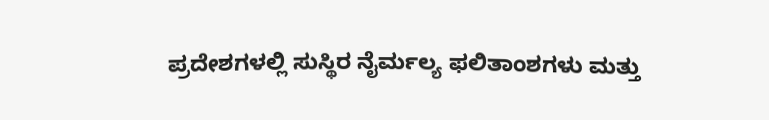ಪ್ರದೇಶಗಳಲ್ಲಿ ಸುಸ್ಥಿರ ನೈರ್ಮಲ್ಯ ಫಲಿತಾಂಶಗಳು ಮತ್ತು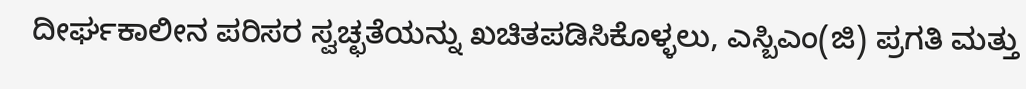ದೀರ್ಘಕಾಲೀನ ಪರಿಸರ ಸ್ವಚ್ಛತೆಯನ್ನು ಖಚಿತಪಡಿಸಿಕೊಳ್ಳಲು, ಎಸ್ಬಿಎಂ(ಜಿ) ಪ್ರಗತಿ ಮತ್ತು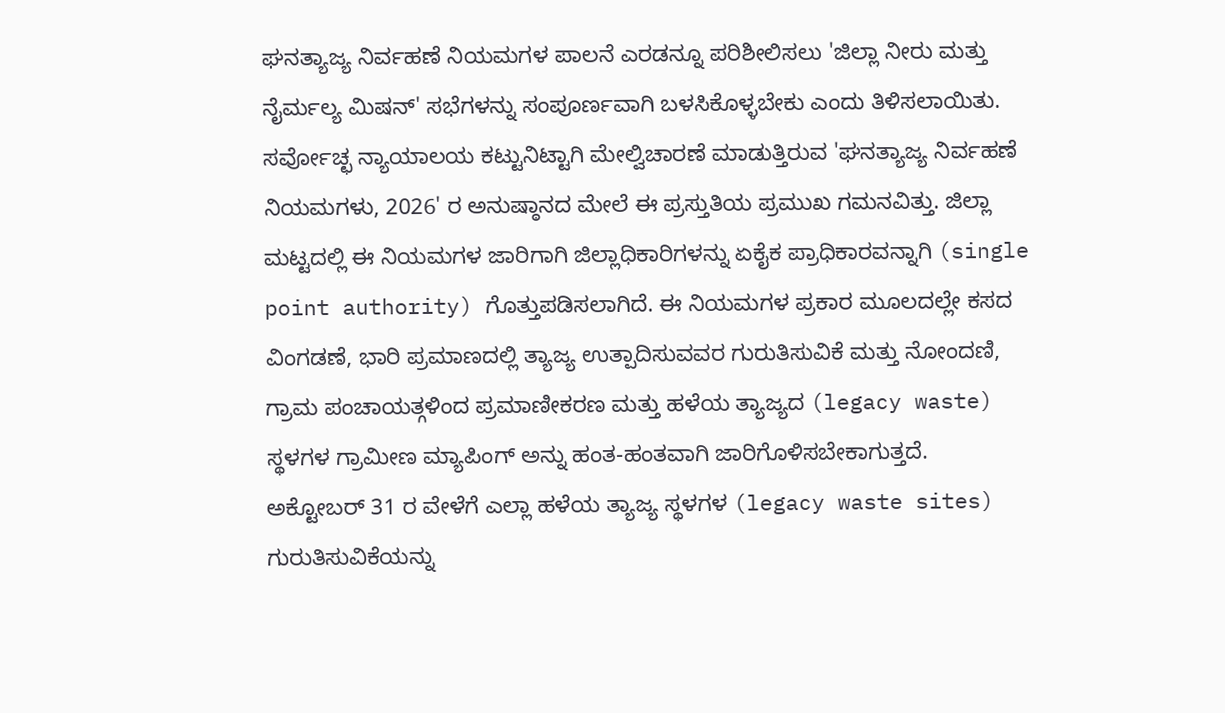ಘನತ್ಯಾಜ್ಯ ನಿರ್ವಹಣೆ ನಿಯಮಗಳ ಪಾಲನೆ ಎರಡನ್ನೂ ಪರಿಶೀಲಿಸಲು 'ಜಿಲ್ಲಾ ನೀರು ಮತ್ತು ನೈರ್ಮಲ್ಯ ಮಿಷನ್' ಸಭೆಗಳನ್ನು ಸಂಪೂರ್ಣವಾಗಿ ಬಳಸಿಕೊಳ್ಳಬೇಕು ಎಂದು ತಿಳಿಸಲಾಯಿತು.
ಸರ್ವೋಚ್ಛ ನ್ಯಾಯಾಲಯ ಕಟ್ಟುನಿಟ್ಟಾಗಿ ಮೇಲ್ವಿಚಾರಣೆ ಮಾಡುತ್ತಿರುವ 'ಘನತ್ಯಾಜ್ಯ ನಿರ್ವಹಣೆ ನಿಯಮಗಳು, 2026' ರ ಅನುಷ್ಠಾನದ ಮೇಲೆ ಈ ಪ್ರಸ್ತುತಿಯ ಪ್ರಮುಖ ಗಮನವಿತ್ತು. ಜಿಲ್ಲಾ ಮಟ್ಟದಲ್ಲಿ ಈ ನಿಯಮಗಳ ಜಾರಿಗಾಗಿ ಜಿಲ್ಲಾಧಿಕಾರಿಗಳನ್ನು ಏಕೈಕ ಪ್ರಾಧಿಕಾರವನ್ನಾಗಿ (single point authority) ಗೊತ್ತುಪಡಿಸಲಾಗಿದೆ. ಈ ನಿಯಮಗಳ ಪ್ರಕಾರ ಮೂಲದಲ್ಲೇ ಕಸದ ವಿಂಗಡಣೆ, ಭಾರಿ ಪ್ರಮಾಣದಲ್ಲಿ ತ್ಯಾಜ್ಯ ಉತ್ಪಾದಿಸುವವರ ಗುರುತಿಸುವಿಕೆ ಮತ್ತು ನೋಂದಣಿ, ಗ್ರಾಮ ಪಂಚಾಯತ್ಗಳಿಂದ ಪ್ರಮಾಣೀಕರಣ ಮತ್ತು ಹಳೆಯ ತ್ಯಾಜ್ಯದ (legacy waste) ಸ್ಥಳಗಳ ಗ್ರಾಮೀಣ ಮ್ಯಾಪಿಂಗ್ ಅನ್ನು ಹಂತ-ಹಂತವಾಗಿ ಜಾರಿಗೊಳಿಸಬೇಕಾಗುತ್ತದೆ.
ಅಕ್ಟೋಬರ್ 31 ರ ವೇಳೆಗೆ ಎಲ್ಲಾ ಹಳೆಯ ತ್ಯಾಜ್ಯ ಸ್ಥಳಗಳ (legacy waste sites) ಗುರುತಿಸುವಿಕೆಯನ್ನು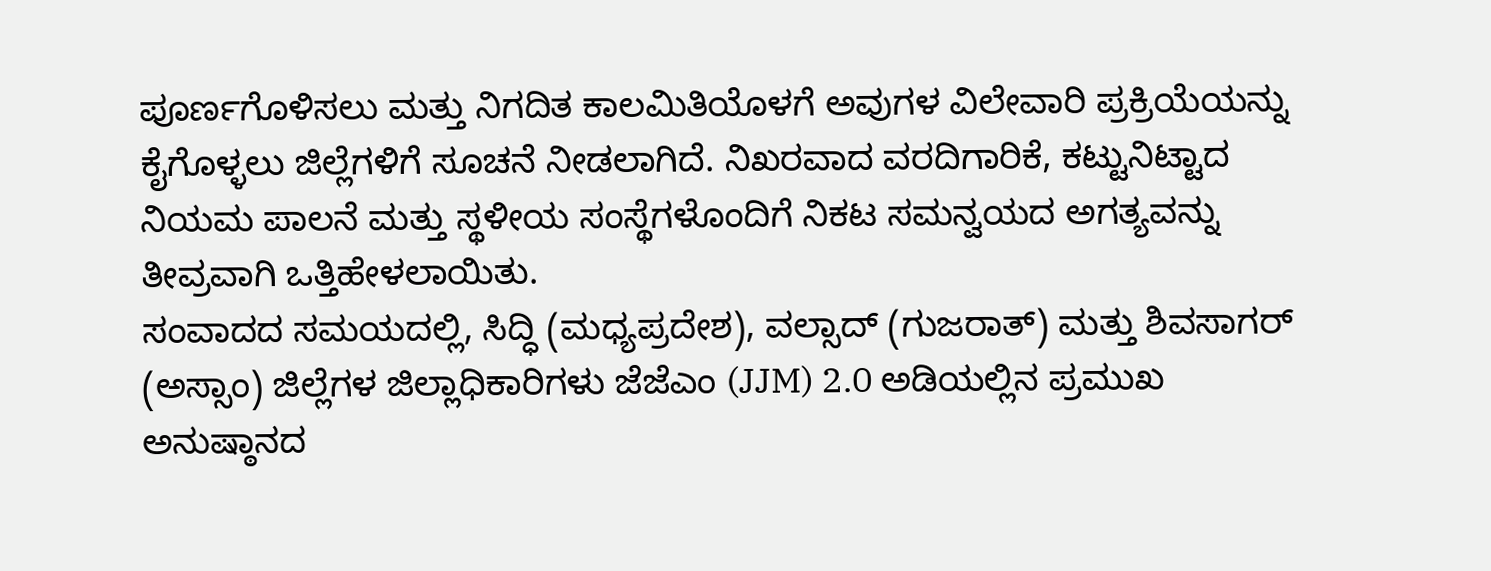ಪೂರ್ಣಗೊಳಿಸಲು ಮತ್ತು ನಿಗದಿತ ಕಾಲಮಿತಿಯೊಳಗೆ ಅವುಗಳ ವಿಲೇವಾರಿ ಪ್ರಕ್ರಿಯೆಯನ್ನು ಕೈಗೊಳ್ಳಲು ಜಿಲ್ಲೆಗಳಿಗೆ ಸೂಚನೆ ನೀಡಲಾಗಿದೆ. ನಿಖರವಾದ ವರದಿಗಾರಿಕೆ, ಕಟ್ಟುನಿಟ್ಟಾದ ನಿಯಮ ಪಾಲನೆ ಮತ್ತು ಸ್ಥಳೀಯ ಸಂಸ್ಥೆಗಳೊಂದಿಗೆ ನಿಕಟ ಸಮನ್ವಯದ ಅಗತ್ಯವನ್ನು ತೀವ್ರವಾಗಿ ಒತ್ತಿಹೇಳಲಾಯಿತು.
ಸಂವಾದದ ಸಮಯದಲ್ಲಿ, ಸಿದ್ಧಿ (ಮಧ್ಯಪ್ರದೇಶ), ವಲ್ಸಾದ್ (ಗುಜರಾತ್) ಮತ್ತು ಶಿವಸಾಗರ್ (ಅಸ್ಸಾಂ) ಜಿಲ್ಲೆಗಳ ಜಿಲ್ಲಾಧಿಕಾರಿಗಳು ಜೆಜೆಎಂ (JJM) 2.0 ಅಡಿಯಲ್ಲಿನ ಪ್ರಮುಖ ಅನುಷ್ಠಾನದ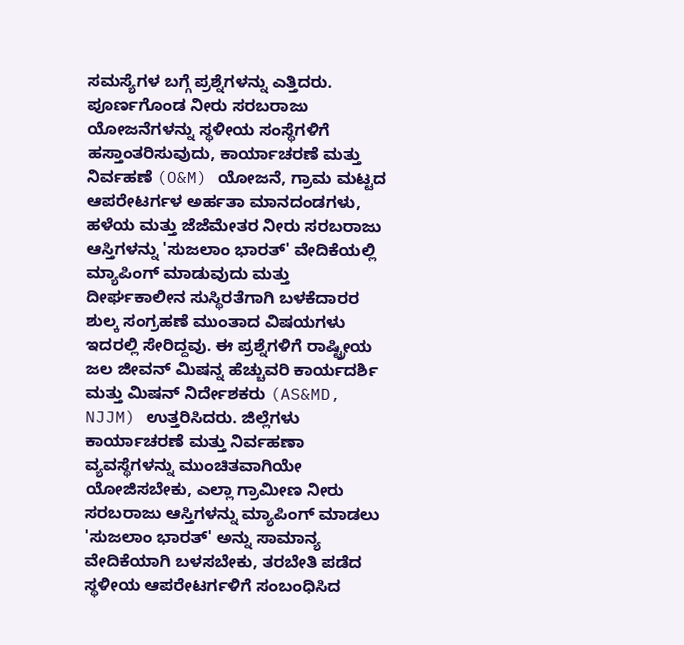ಸಮಸ್ಯೆಗಳ ಬಗ್ಗೆ ಪ್ರಶ್ನೆಗಳನ್ನು ಎತ್ತಿದರು. ಪೂರ್ಣಗೊಂಡ ನೀರು ಸರಬರಾಜು ಯೋಜನೆಗಳನ್ನು ಸ್ಥಳೀಯ ಸಂಸ್ಥೆಗಳಿಗೆ ಹಸ್ತಾಂತರಿಸುವುದು, ಕಾರ್ಯಾಚರಣೆ ಮತ್ತು ನಿರ್ವಹಣೆ (O&M) ಯೋಜನೆ, ಗ್ರಾಮ ಮಟ್ಟದ ಆಪರೇಟರ್ಗಳ ಅರ್ಹತಾ ಮಾನದಂಡಗಳು, ಹಳೆಯ ಮತ್ತು ಜೆಜೆಮೇತರ ನೀರು ಸರಬರಾಜು ಆಸ್ತಿಗಳನ್ನು 'ಸುಜಲಾಂ ಭಾರತ್' ವೇದಿಕೆಯಲ್ಲಿ ಮ್ಯಾಪಿಂಗ್ ಮಾಡುವುದು ಮತ್ತು ದೀರ್ಘಕಾಲೀನ ಸುಸ್ಥಿರತೆಗಾಗಿ ಬಳಕೆದಾರರ ಶುಲ್ಕ ಸಂಗ್ರಹಣೆ ಮುಂತಾದ ವಿಷಯಗಳು ಇದರಲ್ಲಿ ಸೇರಿದ್ದವು. ಈ ಪ್ರಶ್ನೆಗಳಿಗೆ ರಾಷ್ಟ್ರೀಯ ಜಲ ಜೀವನ್ ಮಿಷನ್ನ ಹೆಚ್ಚುವರಿ ಕಾರ್ಯದರ್ಶಿ ಮತ್ತು ಮಿಷನ್ ನಿರ್ದೇಶಕರು (AS&MD, NJJM) ಉತ್ತರಿಸಿದರು. ಜಿಲ್ಲೆಗಳು ಕಾರ್ಯಾಚರಣೆ ಮತ್ತು ನಿರ್ವಹಣಾ ವ್ಯವಸ್ಥೆಗಳನ್ನು ಮುಂಚಿತವಾಗಿಯೇ ಯೋಜಿಸಬೇಕು, ಎಲ್ಲಾ ಗ್ರಾಮೀಣ ನೀರು ಸರಬರಾಜು ಆಸ್ತಿಗಳನ್ನು ಮ್ಯಾಪಿಂಗ್ ಮಾಡಲು 'ಸುಜಲಾಂ ಭಾರತ್' ಅನ್ನು ಸಾಮಾನ್ಯ ವೇದಿಕೆಯಾಗಿ ಬಳಸಬೇಕು, ತರಬೇತಿ ಪಡೆದ ಸ್ಥಳೀಯ ಆಪರೇಟರ್ಗಳಿಗೆ ಸಂಬಂಧಿಸಿದ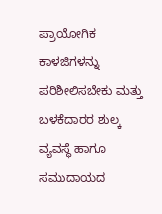ಪ್ರಾಯೋಗಿಕ ಕಾಳಜಿಗಳನ್ನು ಪರಿಶೀಲಿಸಬೇಕು ಮತ್ತು ಬಳಕೆದಾರರ ಶುಲ್ಕ ವ್ಯವಸ್ಥೆ ಹಾಗೂ ಸಮುದಾಯದ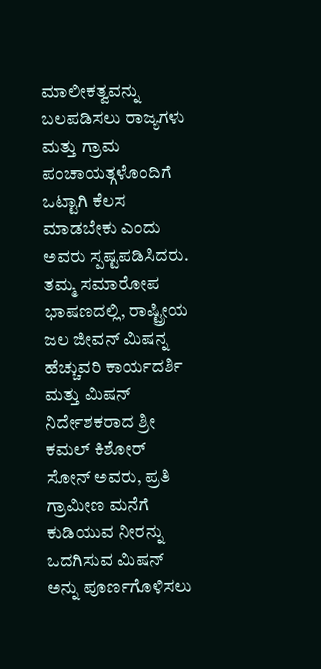ಮಾಲೀಕತ್ವವನ್ನು ಬಲಪಡಿಸಲು ರಾಜ್ಯಗಳು ಮತ್ತು ಗ್ರಾಮ ಪಂಚಾಯತ್ಗಳೊಂದಿಗೆ ಒಟ್ಟಾಗಿ ಕೆಲಸ ಮಾಡಬೇಕು ಎಂದು ಅವರು ಸ್ಪಷ್ಟಪಡಿಸಿದರು.
ತಮ್ಮ ಸಮಾರೋಪ ಭಾಷಣದಲ್ಲಿ, ರಾಷ್ಟ್ರೀಯ ಜಲ ಜೀವನ್ ಮಿಷನ್ನ ಹೆಚ್ಚುವರಿ ಕಾರ್ಯದರ್ಶಿ ಮತ್ತು ಮಿಷನ್ ನಿರ್ದೇಶಕರಾದ ಶ್ರೀ ಕಮಲ್ ಕಿಶೋರ್ ಸೋನ್ ಅವರು, ಪ್ರತಿ ಗ್ರಾಮೀಣ ಮನೆಗೆ ಕುಡಿಯುವ ನೀರನ್ನು ಒದಗಿಸುವ ಮಿಷನ್ ಅನ್ನು ಪೂರ್ಣಗೊಳಿಸಲು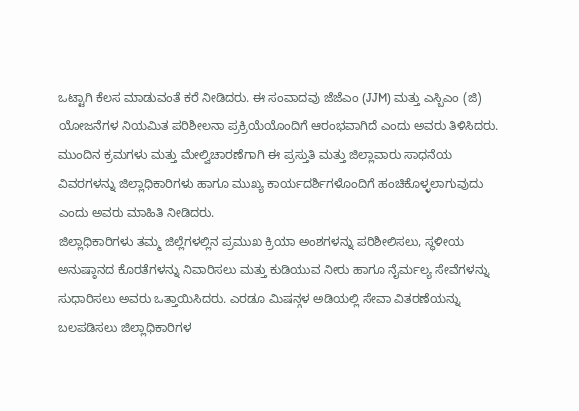ಒಟ್ಟಾಗಿ ಕೆಲಸ ಮಾಡುವಂತೆ ಕರೆ ನೀಡಿದರು. ಈ ಸಂವಾದವು ಜೆಜೆಎಂ (JJM) ಮತ್ತು ಎಸ್ಬಿಎಂ (ಜಿ) ಯೋಜನೆಗಳ ನಿಯಮಿತ ಪರಿಶೀಲನಾ ಪ್ರಕ್ರಿಯೆಯೊಂದಿಗೆ ಆರಂಭವಾಗಿದೆ ಎಂದು ಅವರು ತಿಳಿಸಿದರು. ಮುಂದಿನ ಕ್ರಮಗಳು ಮತ್ತು ಮೇಲ್ವಿಚಾರಣೆಗಾಗಿ ಈ ಪ್ರಸ್ತುತಿ ಮತ್ತು ಜಿಲ್ಲಾವಾರು ಸಾಧನೆಯ ವಿವರಗಳನ್ನು ಜಿಲ್ಲಾಧಿಕಾರಿಗಳು ಹಾಗೂ ಮುಖ್ಯ ಕಾರ್ಯದರ್ಶಿಗಳೊಂದಿಗೆ ಹಂಚಿಕೊಳ್ಳಲಾಗುವುದು ಎಂದು ಅವರು ಮಾಹಿತಿ ನೀಡಿದರು.
ಜಿಲ್ಲಾಧಿಕಾರಿಗಳು ತಮ್ಮ ಜಿಲ್ಲೆಗಳಲ್ಲಿನ ಪ್ರಮುಖ ಕ್ರಿಯಾ ಅಂಶಗಳನ್ನು ಪರಿಶೀಲಿಸಲು, ಸ್ಥಳೀಯ ಅನುಷ್ಠಾನದ ಕೊರತೆಗಳನ್ನು ನಿವಾರಿಸಲು ಮತ್ತು ಕುಡಿಯುವ ನೀರು ಹಾಗೂ ನೈರ್ಮಲ್ಯ ಸೇವೆಗಳನ್ನು ಸುಧಾರಿಸಲು ಅವರು ಒತ್ತಾಯಿಸಿದರು. ಎರಡೂ ಮಿಷನ್ಗಳ ಅಡಿಯಲ್ಲಿ ಸೇವಾ ವಿತರಣೆಯನ್ನು ಬಲಪಡಿಸಲು ಜಿಲ್ಲಾಧಿಕಾರಿಗಳ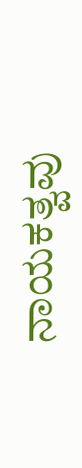ನಾಯಕತ್ವವು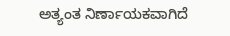ಅತ್ಯಂತ ನಿರ್ಣಾಯಕವಾಗಿದೆ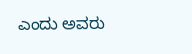ಎಂದು ಅವರು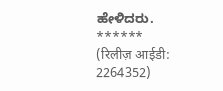ಹೇಳಿದರು.
******
(रिलीज़ आईडी: 2264352)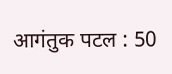आगंतुक पटल : 50